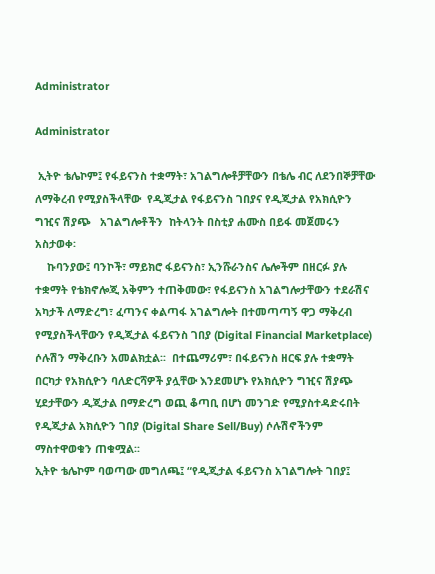Administrator

Administrator

 ኢትዮ ቴሌኮም፤ የፋይናንስ ተቋማት፣ አገልግሎቶቻቸውን በቴሌ ብር ለደንበኞቻቸው ለማቅረብ የሚያስችላቸው  የዲጂታል የፋይናንስ ገበያና የዲጂታል የአክሲዮን ግዢና ሽያጭ   አገልግሎቶችን  ከትላንት በስቲያ ሐሙስ በይፋ መጀመሩን አስታወቀ፡
    ኩባንያው፤ ባንኮች፣ ማይክሮ ፋይናንስ፣ ኢንሹራንስና ሌሎችም በዘርፉ ያሉ ተቋማት የቴክኖሎጂ አቅምን ተጠቅመው፣ የፋይናንስ አገልግሎታቸውን ተደራሽና አካታች ለማድረግ፣ ፈጣንና ቀልጣፋ አገልግሎት በተመጣጣኝ ዋጋ ማቅረብ የሚያስችላቸውን የዲጂታል ፋይናንስ ገበያ (Digital Financial Marketplace) ሶሉሽን ማቅረቡን አመልክቷል፡፡  በተጨማሪም፣ በፋይናንስ ዘርፍ ያሉ ተቋማት በርካታ የአክሲዮን ባለድርሻዎች ያሏቸው እንደመሆኑ የአክሲዮን ግዢና ሽያጭ ሂደታቸውን ዲጂታል በማድረግ ወጪ ቆጣቢ በሆነ መንገድ የሚያስተዳድሩበት የዲጂታል አክሲዮን ገበያ (Digital Share Sell/Buy) ሶሉሽኖችንም ማስተዋወቁን ጠቁሟል፡፡
ኢትዮ ቴሌኮም ባወጣው መግለጫ፤ “የዲጂታል ፋይናንስ አገልግሎት ገበያ፤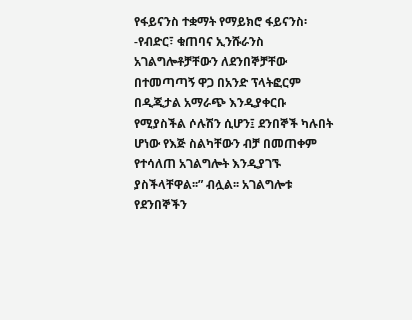የፋይናንስ ተቋማት የማይክሮ ፋይናንስ፡-የብድር፣ ቁጠባና ኢንሹራንስ አገልግሎቶቻቸውን ለደንበኞቻቸው በተመጣጣኝ ዋጋ በአንድ ፕላትፎርም  በዲጂታል አማራጭ እንዲያቀርቡ የሚያስችል ሶሉሽን ሲሆን፤ ደንበኞች ካሉበት ሆነው የእጅ ስልካቸውን ብቻ በመጠቀም የተሳለጠ አገልግሎት እንዲያገኙ ያስችላቸዋል፡፡” ብሏል፡፡ አገልግሎቱ የደንበኞችን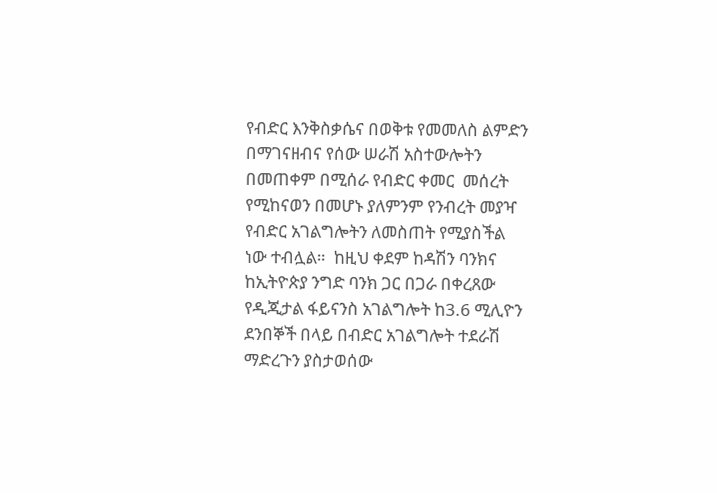የብድር እንቅስቃሴና በወቅቱ የመመለስ ልምድን በማገናዘብና የሰው ሠራሽ አስተውሎትን  በመጠቀም በሚሰራ የብድር ቀመር  መሰረት የሚከናወን በመሆኑ ያለምንም የንብረት መያዣ  የብድር አገልግሎትን ለመስጠት የሚያስችል ነው ተብሏል።  ከዚህ ቀደም ከዳሽን ባንክና ከኢትዮጵያ ንግድ ባንክ ጋር በጋራ በቀረጸው የዲጂታል ፋይናንስ አገልግሎት ከ3.6 ሚሊዮን ደንበኞች በላይ በብድር አገልግሎት ተደራሽ ማድረጉን ያስታወሰው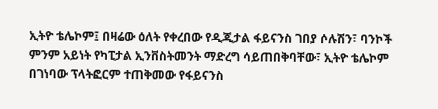ኢትዮ ቴሌኮም፤ በዛሬው ዕለት የቀረበው የዲጂታል ፋይናንስ ገበያ ሶሉሽን፣ ባንኮች ምንም አይነት የካፒታል ኢንቨስትመንት ማድረግ ሳይጠበቅባቸው፣ ኢትዮ ቴሌኮም በገነባው ፕላትፎርም ተጠቅመው የፋይናንስ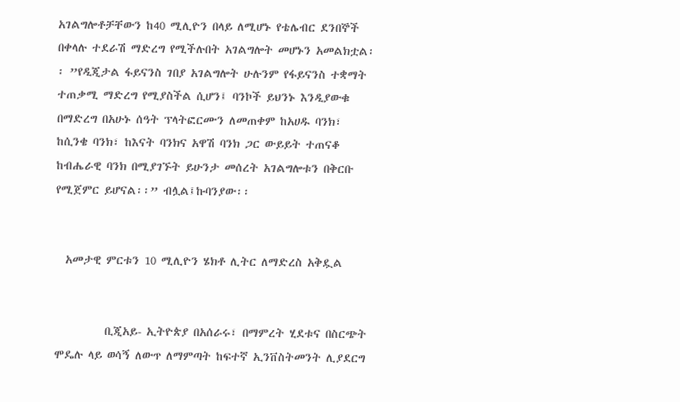አገልግሎቶቻቸውን ከ40 ሚሊዮን በላይ ለሚሆኑ የቴሌብር ደንበኞች በቀላሉ ተደራሽ ማድረግ የሚችሉበት አገልግሎት መሆኑን አመልክቷል፡፡ ”የዲጂታል ፋይናንስ ገበያ አገልግሎት ሁሉንም የፋይናንስ ተቋማት ተጠቃሚ ማድረግ የሚያስችል ሲሆን፤ ባንኮች ይህንኑ እንዲያውቁ በማድረግ በአሁኑ ሰዓት ፕላትፎርሙን ለመጠቀም ከአሀዱ ባንክ፣ ከሲንቄ ባንክ፣ ከእናት ባንክና አዋሽ ባንክ ጋር ውይይት ተጠናቆ ከብሔራዊ ባንክ በሚያገኙት ይሁንታ መሰረት አገልግሎቱን በቅርቡ የሚጀምር ይሆናል፡፡” ብሏል፤ኩባንያው፡፡


  አመታዊ ምርቱን 10 ሚሊዮን ሄክቶ ሊትር ለማድረስ አቅዷል


          ቢጂአይ- ኢትዮጵያ በአሰራሩ፣ በማምረት ሂደቱና በስርጭት ሞዴሉ ላይ ወሳኝ ለውጥ ለማምጣት ከፍተኛ ኢንቨስትመንት ሊያደርግ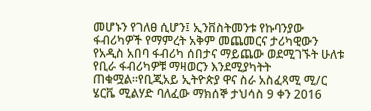መሆኑን የገለፀ ሲሆን፤ ኢንቨስትመንቱ የኩባንያው ፋብሪካዎች የማምረት አቅም መጨመርና ታሪካዊውን  የአዲስ አበባ ፋብሪካ ሰበታና ማይጨው ወደሚገኙት ሁለቱ የቢራ ፋብሪካዎቹ ማዛወርን እንደሚያካትት   ጠቁሟል።የቢጂአይ ኢትዮጵያ ዋና ስራ አስፈጻሚ ሚ/ር ሄርቬ ሚልሃድ ባለፈው ማክሰኞ ታህሳስ 9 ቀን 2016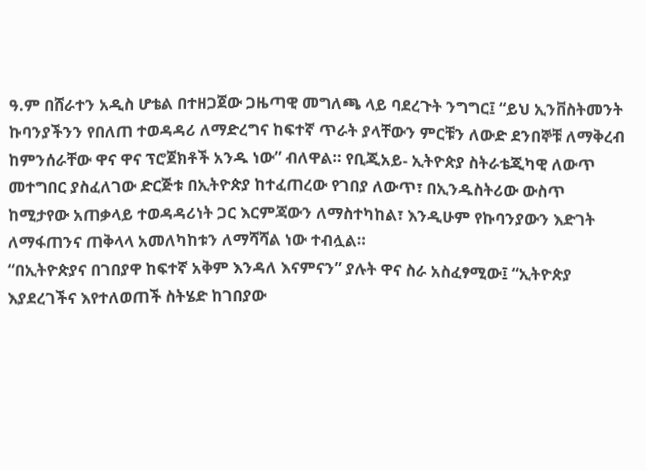ዓ.ም በሸራተን አዲስ ሆቴል በተዘጋጀው ጋዜጣዊ መግለጫ ላይ ባደረጉት ንግግር፤ “ይህ ኢንቨስትመንት ኩባንያችንን የበለጠ ተወዳዳሪ ለማድረግና ከፍተኛ ጥራት ያላቸውን ምርቹን ለውድ ደንበኞቹ ለማቅረብ ከምንሰራቸው ዋና ዋና ፕሮጀክቶች አንዱ ነው” ብለዋል። የቢጂአይ- ኢትዮጵያ ስትራቴጂካዊ ለውጥ መተግበር ያስፈለገው ድርጅቱ በኢትዮጵያ ከተፈጠረው የገበያ ለውጥ፣ በኢንዱስትሪው ውስጥ ከሚታየው አጠቃላይ ተወዳዳሪነት ጋር እርምጃውን ለማስተካከል፣ እንዲሁም የኩባንያውን እድገት ለማፋጠንና ጠቅላላ አመለካከቱን ለማሻሻል ነው ተብሏል።
“በኢትዮጵያና በገበያዋ ከፍተኛ አቅም እንዳለ እናምናን” ያሉት ዋና ስራ አስፈፃሚው፤ “ኢትዮጵያ እያደረገችና እየተለወጠች ስትሄድ ከገበያው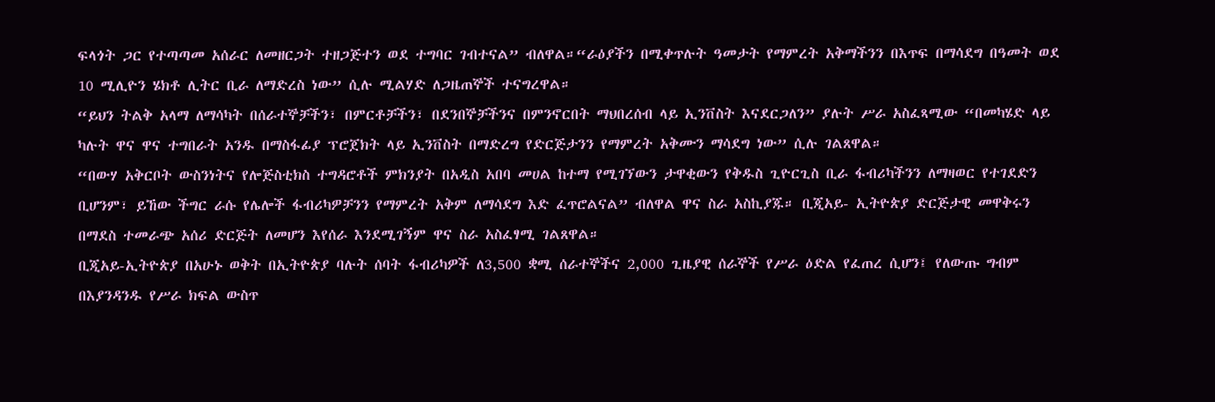ፍላጎት ጋር የተጣጣመ አሰራር ለመዘርጋት ተዘጋጅተን ወደ ተግባር ገብተናል” ብለዋል።“ራዕያችን በሚቀጥሉት ዓመታት የማምረት አቅማችንን በእጥፍ በማሳደግ በዓመት ወደ 10 ሚሊዮን ሄክቶ ሊትር ቢራ ለማድረስ ነው” ሲሉ ሚልሃድ ለጋዜጠኞች ተናግረዋል።
“ይህን ትልቅ አላማ ለማሳካት በሰራተኞቻችን፣ በምርቶቻችን፣ በደንበኞቻችንና በምንኖርበት ማህበረሰብ ላይ ኢንቨስት እናደርጋለን” ያሉት ሥራ አስፈጻሚው “በመካሄድ ላይ ካሉት ዋና ዋና ተግበራት አንዱ በማስፋፊያ ፕሮጀክት ላይ ኢንቨስት በማድረግ የድርጅታንን የማምረት አቅሙን ማሳደግ ነው” ሲሉ ገልጸዋል።
“በውሃ አቅርቦት ውስንነትና የሎጅስቲክስ ተግዳሮቶች ምክንያት በአዲስ አበባ መሀል ከተማ የሚገኘውን ታዋቂውን የቅዱስ ጊዮርጊስ ቢራ ፋብሪካችንን ለማዛወር የተገደድን ቢሆንም፣ ይኸው ችግር ራሱ የሌሎች ፋብሪካዎቻንን የማምረት አቅም ለማሳደግ እድ ፈጥሮልናል” ብለዋል ዋና ስራ አስኪያጁ። ቢጂአይ- ኢትዮጵያ ድርጅታዊ መዋቅሩን በማደስ ተመራጭ አሰሪ ድርጅት ለመሆን እየሰራ እንደሚገኝም ዋና ስራ አስፈፃሚ ገልጸዋል።
ቢጂአይ-ኢትዮጵያ በአሁኑ ወቅት በኢትዮጵያ ባሉት ሰባት ፋብሪካዎች ለ3,500 ቋሚ ሰራተኞችና 2,000 ጊዜያዊ ሰራኞች የሥራ ዕድል የፈጠረ ሲሆን፤ የለውጡ ግብም በእያንዳንዱ የሥራ ክፍል ውስጥ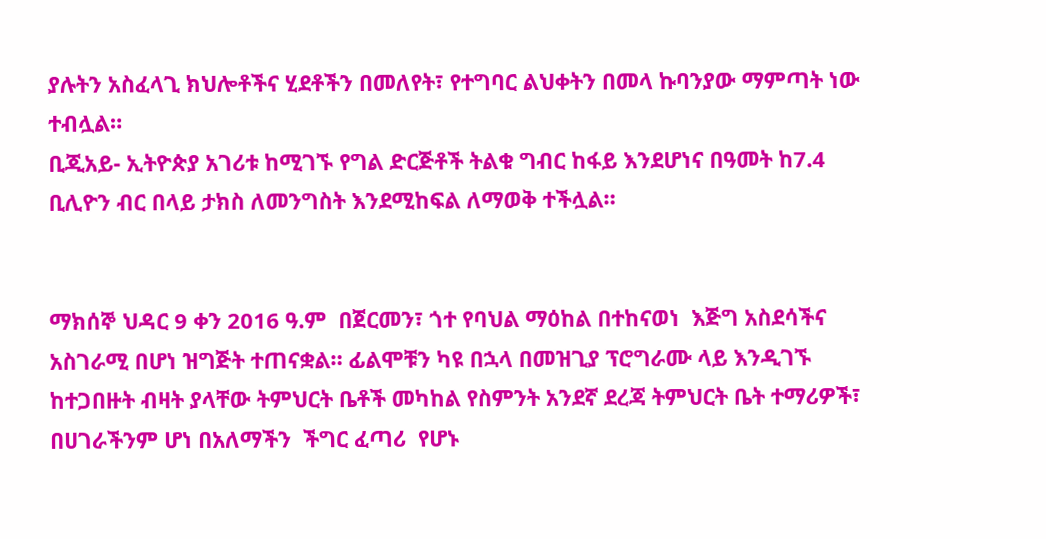ያሉትን አስፈላጊ ክህሎቶችና ሂደቶችን በመለየት፣ የተግባር ልህቀትን በመላ ኩባንያው ማምጣት ነው ተብሏል።
ቢጂአይ- ኢትዮጵያ አገሪቱ ከሚገኙ የግል ድርጅቶች ትልቁ ግብር ከፋይ እንደሆነና በዓመት ከ7.4 ቢሊዮን ብር በላይ ታክስ ለመንግስት እንደሚከፍል ለማወቅ ተችሏል።


ማክሰኞ ህዳር 9 ቀን 2016 ዓ.ም  በጀርመን፣ ጎተ የባህል ማዕከል በተከናወነ  እጅግ አስደሳችና አስገራሚ በሆነ ዝግጅት ተጠናቋል። ፊልሞቹን ካዩ በኋላ በመዝጊያ ፕሮግራሙ ላይ እንዲገኙ ከተጋበዙት ብዛት ያላቸው ትምህርት ቤቶች መካከል የስምንት አንደኛ ደረጃ ትምህርት ቤት ተማሪዎች፣ በሀገራችንም ሆነ በአለማችን  ችግር ፈጣሪ  የሆኑ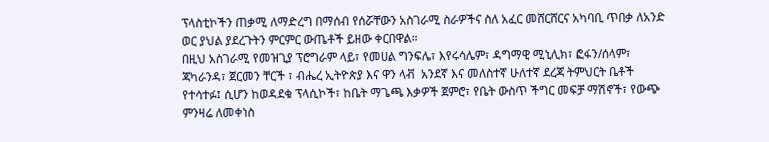ፕላስቲኮችን ጠቃሚ ለማድረግ በማሰብ የሰሯቸውን አስገራሚ ስራዎችና ስለ አፈር መሸርሸርና አካባቢ ጥበቃ ለአንድ ወር ያህል ያደረጉትን ምርምር ውጤቶች ይዘው ቀርበዋል።
በዚህ አስገራሚ የመዝጊያ ፕሮግራም ላይ፣ የመሀል ግንፍሌ፣ እየሩሳሌም፣ ዳግማዊ ሚኒሊክ፣ ፎፋን/ሰላም፣ ጃካራንዳ፣ ጀርመን ቸርች ፣ ብሔረ ኢትዮጵያ እና ዋን ላቭ  አንደኛ እና መለስተኛ ሁለተኛ ደረጃ ትምህርት ቤቶች የተሳተፉ፤ ሲሆን ከወዳደቁ ፕላሲኮች፣ ከቤት ማጌጫ እቃዎች ጀምሮ፣ የቤት ውስጥ ችግር መፍቻ ማሽኖች፣ የውጭ ምንዛሬ ለመቀነስ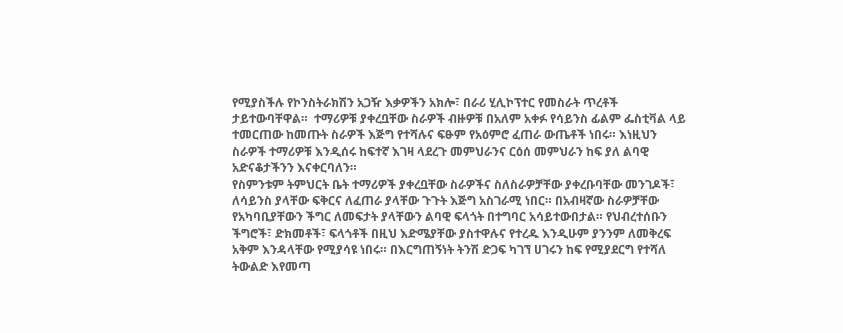የሚያስችሉ የኮንስትራክሽን አጋዥ እቃዎችን አክሎ፣ በራሪ ሂሊኮፕተር የመስራት ጥረቶች ታይተውባቸዋል።  ተማሪዎቹ ያቀረቧቸው ስራዎች ብዙዎቹ በአለም አቀፉ የሳይንስ ፊልም ፌስቲቫል ላይ ተመርጠው ከመጡት ስራዎች እጅግ የተሻሉና ፍፁም የአዕምሮ ፈጠራ ውጤቶች ነበሩ። እነዚህን ስራዎች ተማሪዎቹ እንዲሰሩ ከፍተኛ እገዛ ላደረጉ መምህራንና ርዕሰ መምህራን ከፍ ያለ ልባዊ አድናቆታችንን እናቀርባለን።
የስምንቱም ትምህርት ቤት ተማሪዎች ያቀረቧቸው ስራዎችና ስለስራዎቻቸው ያቀረቡባቸው መንገዶች፣ ለሳይንስ ያላቸው ፍቅርና ለፈጠራ ያላቸው ጉጉት እጅግ አስገራሚ ነበር። በአብዛኛው ስራዎቻቸው የአካባቢያቸውን ችግር ለመፍታት ያላቸውን ልባዊ ፍላጎት በተግባር አሳይተውበታል። የህብረተሰቡን ችግሮች፣ ድክመቶች፣ ፍላጎቶች በዚህ እድሜያቸው ያስተዋሉና የተረዱ እንዲሁም ያንንም ለመቅረፍ አቅም እንዳላቸው የሚያሳዩ ነበሩ። በእርግጠኝነት ትንሽ ድጋፍ ካገኘ ሀገሩን ከፍ የሚያደርግ የተሻለ ትውልድ እየመጣ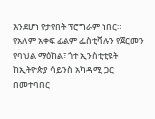እንደሆነ የታየበት ፕሮግራም ነበር።
የአለም አቀፍ ፊልም ፌስቲቫሉን የጀርመን የባህል ማዕከል፣ ጎተ ኢንስቲቲዩት ከኢትዮጵያ ሳይንስ አካዳሚ ጋር በመተባበር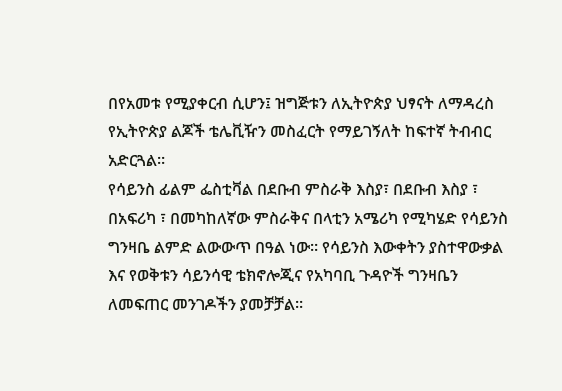በየአመቱ የሚያቀርብ ሲሆን፤ ዝግጅቱን ለኢትዮጵያ ህፃናት ለማዳረስ የኢትዮጵያ ልጆች ቴሌቪዥን መስፈርት የማይገኝለት ከፍተኛ ትብብር አድርጓል።
የሳይንስ ፊልም ፌስቲቫል በደቡብ ምስራቅ እስያ፣ በደቡብ እስያ ፣ በአፍሪካ ፣ በመካከለኛው ምስራቅና በላቲን አሜሪካ የሚካሄድ የሳይንስ ግንዛቤ ልምድ ልውውጥ በዓል ነው። የሳይንስ እውቀትን ያስተዋውቃል እና የወቅቱን ሳይንሳዊ ቴክኖሎጂና የአካባቢ ጉዳዮች ግንዛቤን ለመፍጠር መንገዶችን ያመቻቻል።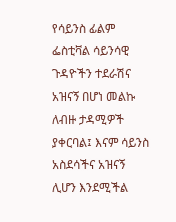የሳይንስ ፊልም ፌስቲቫል ሳይንሳዊ ጉዳዮችን ተደራሽና አዝናኝ በሆነ መልኩ ለብዙ ታዳሚዎች ያቀርባል፤ እናም ሳይንስ አስደሳችና አዝናኝ ሊሆን እንደሚችል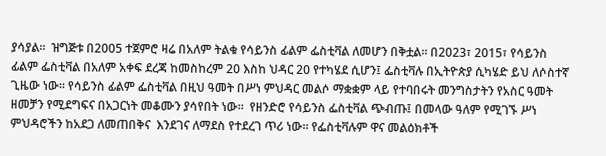ያሳያል።  ዝግጅቱ በ2005 ተጀምሮ ዛሬ በአለም ትልቁ የሳይንስ ፊልም ፌስቲቫል ለመሆን በቅቷል። በ2023፣ 2015፣ የሳይንስ ፊልም ፌስቲቫል በአለም አቀፍ ደረጃ ከመስከረም 20 እስከ ህዳር 20 የተካሄደ ሲሆን፤ ፌስቲቫሉ በኢትዮጵያ ሲካሄድ ይህ ለሶስተኛ ጊዜው ነው። የሳይንስ ፊልም ፌስቲቫል በዚህ ዓመት በሥነ ምህዳር መልሶ ማቋቋም ላይ የተባበሩት መንግስታትን የአስር ዓመት ዘመቻን የሚደግፍና በአጋርነት መቆሙን ያሳየበት ነው።  የዘንድሮ የሳይንስ ፌስቲቫል ጭብጡ፤ በመላው ዓለም የሚገኙ ሥነ ምህዳሮችን ከአደጋ ለመጠበቅና  እንደገና ለማደስ የተደረገ ጥሪ ነው። የፌስቲቫሉም ዋና መልዕክቶች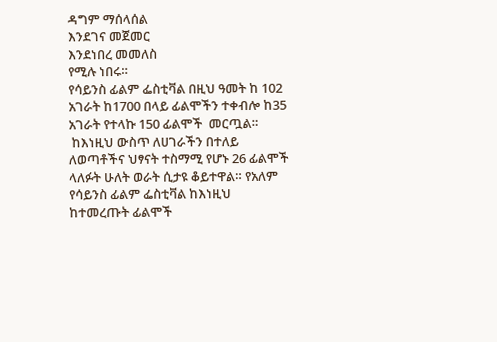ዳግም ማሰላሰል
እንደገና መጀመር
እንደነበረ መመለስ
የሚሉ ነበሩ።
የሳይንስ ፊልም ፌስቲቫል በዚህ ዓመት ከ 102 አገራት ከ1700 በላይ ፊልሞችን ተቀብሎ ከ35 አገራት የተላኩ 150 ፊልሞች  መርጧል።
 ከእነዚህ ውስጥ ለሀገራችን በተለይ ለወጣቶችና ህፃናት ተስማሚ የሆኑ 26 ፊልሞች ላለፉት ሁለት ወራት ሲታዩ ቆይተዋል። የአለም የሳይንስ ፊልም ፌስቲቫል ከእነዚህ ከተመረጡት ፊልሞች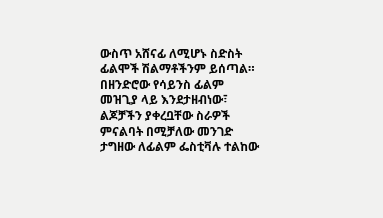ውስጥ አሸናፊ ለሚሆኑ ስድስት ፊልሞች ሽልማቶችንም ይሰጣል። በዘንድሮው የሳይንስ ፊልም መዝጊያ ላይ እንደታዘብነው፣ ልጆቻችን ያቀረቧቸው ስራዎች ምናልባት በሚቻለው መንገድ ታግዘው ለፊልም ፌስቲቫሉ ተልከው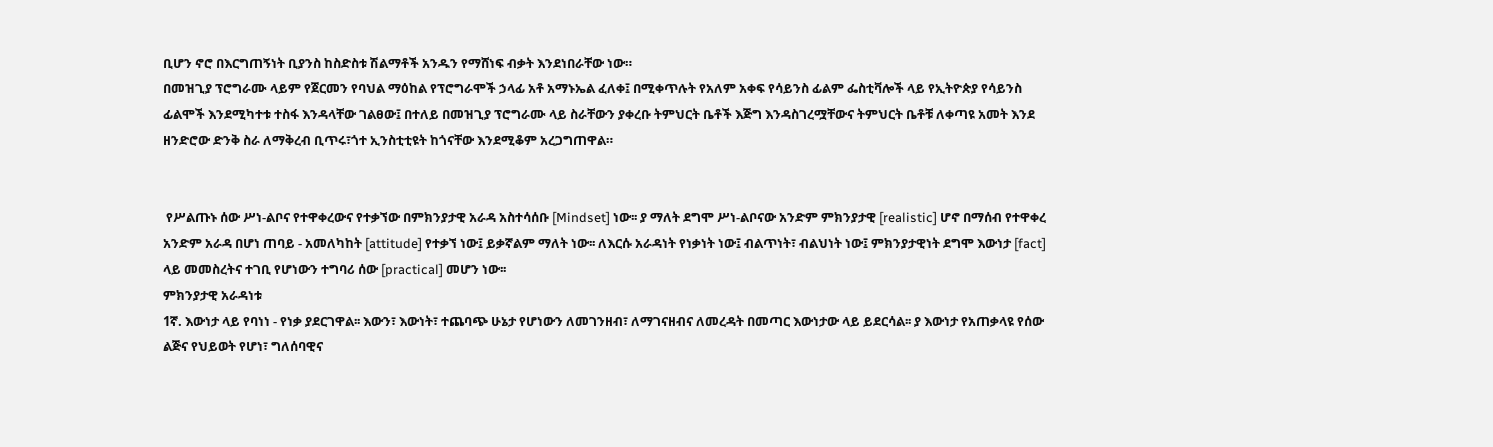ቢሆን ኖሮ በእርግጠኝነት ቢያንስ ከስድስቱ ሽልማቶች አንዱን የማሸነፍ ብቃት እንደነበራቸው ነው።
በመዝጊያ ፕሮግራሙ ላይም የጀርመን የባህል ማዕከል የፕሮግራሞች ኃላፊ አቶ አማኑኤል ፈለቀ፤ በሚቀጥሉት የአለም አቀፍ የሳይንስ ፊልም ፌስቲቫሎች ላይ የኢትዮጵያ የሳይንስ ፊልሞች እንደሚካተቱ ተስፋ እንዳላቸው ገልፀው፤ በተለይ በመዝጊያ ፕሮግራሙ ላይ ስራቸውን ያቀረቡ ትምህርት ቤቶች እጅግ እንዳስገረሟቸውና ትምህርት ቤቶቹ ለቀጣዩ አመት እንደ ዘንድሮው ድንቅ ስራ ለማቅረብ ቢጥሩ፣ጎተ ኢንስቲቲዩት ከጎናቸው እንደሚቆም አረጋግጠዋል።


 የሥልጡኑ ሰው ሥነ-ልቦና የተዋቀረውና የተቃኘው በምክንያታዊ አራዳ አስተሳሰቡ [Mindset] ነው፡፡ ያ ማለት ደግሞ ሥነ-ልቦናው አንድም ምክንያታዊ [realistic] ሆኖ በማሰብ የተዋቀረ አንድም አራዳ በሆነ ጠባይ - አመለካከት [attitude] የተቃኘ ነው፤ ይቃኛልም ማለት ነው፡፡ ለእርሱ አራዳነት የነቃነት ነው፤ ብልጥነት፣ ብልህነት ነው፤ ምክንያታዊነት ደግሞ እውነታ [fact] ላይ መመስረትና ተገቢ የሆነውን ተግባሪ ሰው [practical] መሆን ነው፡፡
ምክንያታዊ አራዳነቱ
1ኛ. እውነታ ላይ የባነነ - የነቃ ያደርገዋል፡፡ እውን፣ እውነት፣ ተጨባጭ ሁኔታ የሆነውን ለመገንዘብ፣ ለማገናዘብና ለመረዳት በመጣር እውነታው ላይ ይደርሳል፡፡ ያ እውነታ የአጠቃላዩ የሰው ልጅና የህይወት የሆነ፣ ግለሰባዊና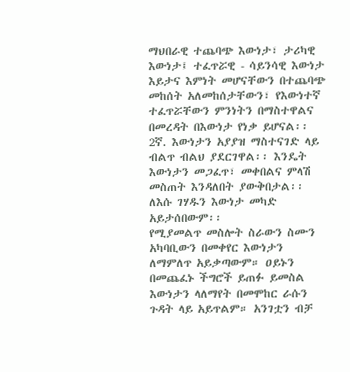ማህበራዊ ተጨባጭ እውነታ፣ ታሪካዊ እውነታ፤ ተፈጥሯዊ - ሳይንሳዊ እውነታ እይታና እምነት መሆናቸውን በተጨባጭ መከሰት አለመከሰታቸውን፣ የእውነተኛ ተፈጥሯቸውን ምንነትን በማስተዋልና በመረዳት በእውነታ የነቃ ይሆናል፡፡
2ኛ. እውነታን አያያዝ ማስተናገድ ላይ ብልጥ ብልህ ያደርገዋል፡፡ እንዴት እውነታን መጋፈጥ፣ መቀበልና ምላሽ መስጠት እንዳለበት ያውቅበታል፡፡ ለእሱ ገሃዱን እውነታ መካድ አይታሰበውም፡፡
የሚያመልጥ መስሎት ስራውን ስሙን አካባቢውን በመቀየር እውነታን ለማምለጥ አይቃጣውም። ዐይኑን በመጨፈኑ ችግሮች ይጠፉ ይመስል እውነታን ላለማየት በመሞከር ራሱን ጉዳት ላይ አይጥልም። አንገቷን ብቻ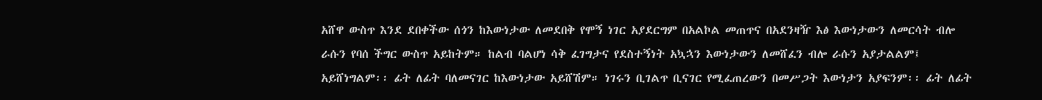አሸዋ ውስጥ እንደ ደበቀችው ሰጎን ከእውነታው ለመደበቅ የሞኝ ነገር አያደርግም በአልኮል መጠጥና በአደንዛዥ እፅ እውነታውን ለመርሳት ብሎ ራሱን የባሰ ችግር ውስጥ አይከትም። ከልብ ባልሆነ ሳቅ ፈገግታና የደስተኝነት አኳኋን እውነታውን ለመሸፈን ብሎ ራሱን አያታልልም፤ አይሸነግልም፡፡ ፊት ለፊት ባለመናገር ከእውነታው አይሸሽም። ነገሩን ቢገልጥ ቢናገር የሚፈጠረውን በመሥጋት እውነታን አያፍንም፡፡ ፊት ለፊት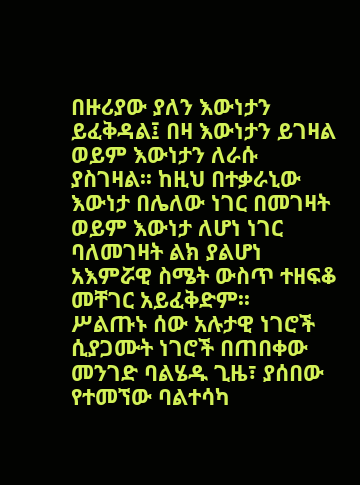በዙሪያው ያለን እውነታን ይፈቅዳል፤ በዛ እውነታን ይገዛል ወይም እውነታን ለራሱ ያስገዛል፡፡ ከዚህ በተቃራኒው እውነታ በሌለው ነገር በመገዛት ወይም እውነታ ለሆነ ነገር ባለመገዛት ልክ ያልሆነ አእምሯዊ ስሜት ውስጥ ተዘፍቆ መቸገር አይፈቅድም፡፡
ሥልጡኑ ሰው አሉታዊ ነገሮች ሲያጋሙት ነገሮች በጠበቀው መንገድ ባልሄዱ ጊዜ፣ ያሰበው የተመኘው ባልተሳካ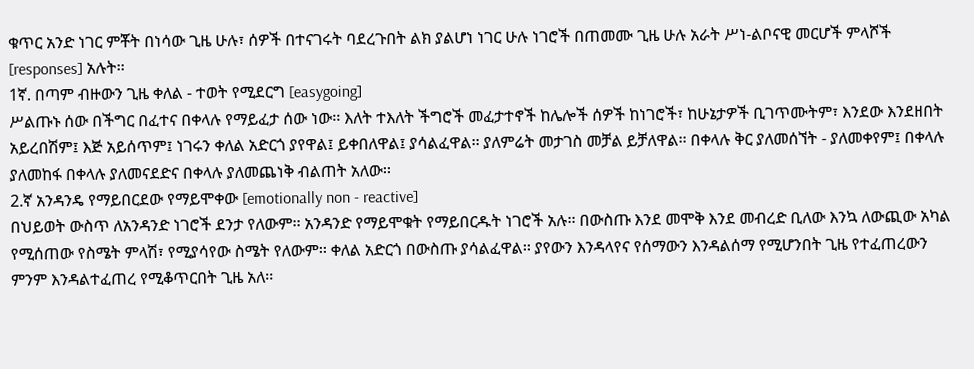ቁጥር አንድ ነገር ምቾት በነሳው ጊዜ ሁሉ፣ ሰዎች በተናገሩት ባደረጉበት ልክ ያልሆነ ነገር ሁሉ ነገሮች በጠመሙ ጊዜ ሁሉ አራት ሥነ-ልቦናዊ መርሆች ምላሾች [responses] አሉት፡፡
1ኛ. በጣም ብዙውን ጊዜ ቀለል - ተወት የሚደርግ [easygoing]
ሥልጡኑ ሰው በችግር በፈተና በቀላሉ የማይፈታ ሰው ነው፡፡ እለት ተእለት ችግሮች መፈታተኖች ከሌሎች ሰዎች ከነገሮች፣ ከሁኔታዎች ቢገጥሙትም፣ እንደው እንደዘበት አይረበሽም፤ እጅ አይሰጥም፤ ነገሩን ቀለል አድርጎ ያየዋል፤ ይቀበለዋል፤ ያሳልፈዋል፡፡ ያለምሬት መታገስ መቻል ይቻለዋል፡፡ በቀላሉ ቅር ያለመሰኘት - ያለመቀየም፤ በቀላሉ ያለመከፋ በቀላሉ ያለመናደድና በቀላሉ ያለመጨነቅ ብልጠት አለው፡፡
2.ኛ አንዳንዴ የማይበርደው የማይሞቀው [emotionally non - reactive]
በህይወት ውስጥ ለአንዳንድ ነገሮች ደንታ የለውም፡፡ አንዳንድ የማይሞቁት የማይበርዱት ነገሮች አሉ፡፡ በውስጡ እንደ መሞቅ እንደ መብረድ ቢለው እንኳ ለውጪው አካል የሚሰጠው የስሜት ምላሽ፣ የሚያሳየው ስሜት የለውም፡፡ ቀለል አድርጎ በውስጡ ያሳልፈዋል፡፡ ያየውን እንዳላየና የሰማውን እንዳልሰማ የሚሆንበት ጊዜ የተፈጠረውን ምንም እንዳልተፈጠረ የሚቆጥርበት ጊዜ አለ፡፡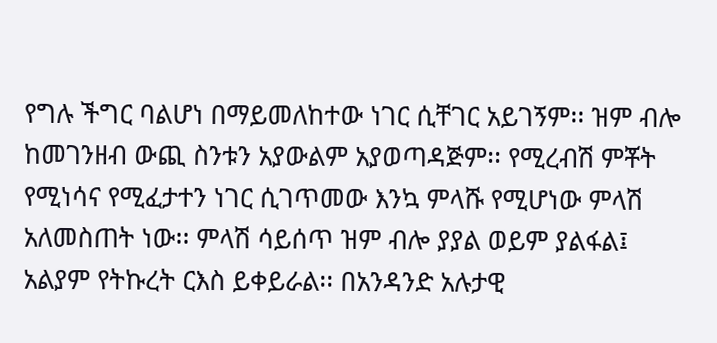የግሉ ችግር ባልሆነ በማይመለከተው ነገር ሲቸገር አይገኝም፡፡ ዝም ብሎ ከመገንዘብ ውጪ ስንቱን አያውልም አያወጣዳጅም፡፡ የሚረብሽ ምቾት የሚነሳና የሚፈታተን ነገር ሲገጥመው እንኳ ምላሹ የሚሆነው ምላሽ አለመስጠት ነው፡፡ ምላሽ ሳይሰጥ ዝም ብሎ ያያል ወይም ያልፋል፤ አልያም የትኩረት ርእስ ይቀይራል፡፡ በአንዳንድ አሉታዊ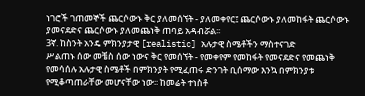ነገሮች ገጠመኞች ጨርሶውኑ ቅር ያለመሰኘት - ያለመቀየር፤ ጨርሶውኑ ያለመከፋት ጨርሶውኑ ያመናደድና ጨርሶውኑ ያለመጨነቅ ጠባይ አዳብሯል፡፡
3ኛ. ከስንት አንዴ ምክንያታዊ [realistic] አሉታዊ ስሜቶችን ማስተናገድ
ሥልጠኑ ሰው መቼስ ሰው ነውና ቅር የመሰኘት - የመቀየም የመከፋት የመናደድና የመጨነቅ የመሳሰሉ አሉታዊ ስሜቶች በምክንያት የሚፈጠሩ ድንገት ቢሰማው እንኳ በምክንያቱ የሚቆጣጠራቸው መሆናቸው ነው፡፡ ከመሬት ተነስቶ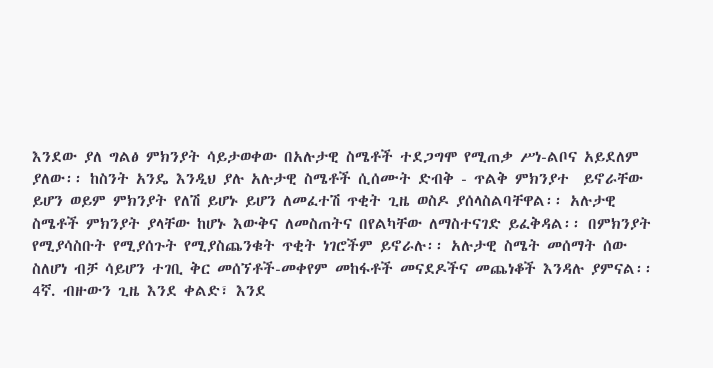እንደው ያለ ግልፅ ምክንያት ሳይታወቀው በአሉታዊ ስሜቶች ተደጋግሞ የሚጠቃ ሥነ-ልቦና አይደለም ያለው፡፡ ከስንት አንዴ እንዲህ ያሉ አሉታዊ ስሜቶች ሲሰሙት ድብቅ - ጥልቅ ምክንያተ  ይኖራቸው ይሆን ወይም ምክንያት የለሽ ይሆኑ ይሆን ለመፈተሽ ጥቂት ጊዜ ወስዶ ያሰላስልባቸዋል፡፡ አሉታዊ ስሜቶች ምክንያት ያላቸው ከሆኑ እውቅና ለመስጠትና በየልካቸው ለማስተናገድ ይፈቅዳል፡፡ በምክንያት የሚያሳስቡት የሚያሰጉት የሚያስጨንቁት ጥቂት ነገሮችም ይኖራሉ፡፡ አሉታዊ ስሜት መሰማት ሰው ስለሆነ ብቻ ሳይሆን ተገቢ ቅር መሰኘቶች-መቀየም መከፋቶች መናደዶችና መጨነቆች እንዳሉ ያምናል፡፡
4ኛ. ብዙውን ጊዜ እንደ ቀልድ፣ እንደ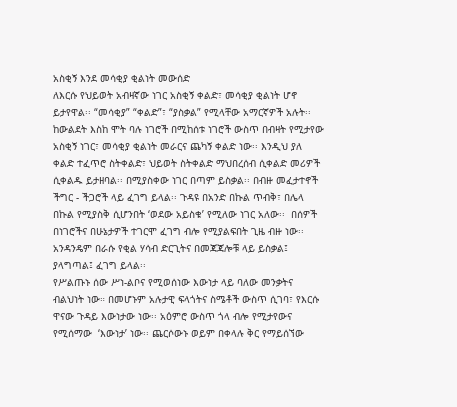አስቂኝ እንደ መሳቂያ ቂልነት መውሰድ
ለእርሱ የህይወት አብዛኛው ነገር አስቂኝ ቀልድ፣ መሳቂያ ቂልነት ሆኖ ይታየዋል፡፡ “መሳቂያ” “ቀልድ”፣ “ያስቃል” የሚላቸው አማርኛዎች አሉት፡፡ ከውልደት እስከ ሞት ባሉ ነገሮች በሚከሰቱ ነገሮች ውስጥ በብዛት የሚታየው አስቂኝ ነገር፣ መሳቂያ ቂልነት መራርና ጨካኝ ቀልድ ነው፡፡ እንዲህ ያለ ቀልድ ተፈጥሮ ስትቀልድ፣ ህይወት ስትቀልድ ማህበረሰብ ሲቀልድ መሪዎች ሲቀልዱ ይታዘባል፡፡ በሚያስቀው ነገር በጣም ይስቃል፡፡ በብዙ መፈታተኖች ችግር - ችጋሮች ላይ ፈገግ ይላል፡፡ ጉዳዩ በአንድ በኩል ጥብቅ፣ በሌላ በኩል የሚያስቅ ሲሆንበት ‘ወደው አይስቁ’ የሚለው ነገር አለው፡፡  በሰዎች በነገሮችና በሁኔታዎች ተገርሞ ፈገግ ብሎ የሚያልፍበት ጊዜ ብዙ ነው፡፡ አንዳንዴም በራሱ የቂል ሃሳብ ድርጊትና በመጃጃሎቹ ላይ ይስቃል፤ ያላግጣል፤ ፈገግ ይላል፡፡
የሥልጡኑ ሰው ሥነ-ልቦና የሚወሰነው እውነታ ላይ ባለው መንቃትና ብልህነት ነው። በመሆኑም አሉታዊ ፍላጎትና ስሜቶች ውስጥ ሲገባ፣ የእርሱ ዋናው ጉዳይ እውነታው ነው፡፡ አዕምሮ ውስጥ ጎላ ብሎ የሚታየውና የሚሰማው  ‘እውነታ’ ነው፡፡ ጨርሶውኑ ወይም በቀላሉ ቅር የማይሰኘው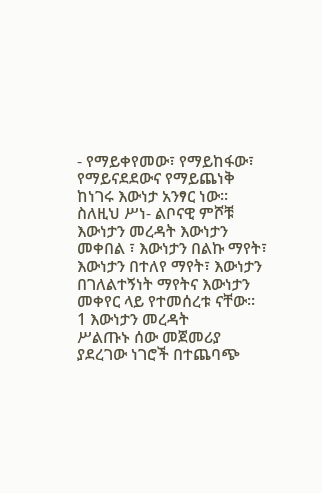- የማይቀየመው፣ የማይከፋው፣ የማይናደደውና የማይጨነቅ ከነገሩ እውነታ አንፃር ነው፡፡ ስለዚህ ሥነ- ልቦናዊ ምሾቹ እውነታን መረዳት እውነታን መቀበል ፣ እውነታን በልኩ ማየት፣ እውነታን በተለየ ማየት፣ እውነታን በገለልተኝነት ማየትና እውነታን መቀየር ላይ የተመሰረቱ ናቸው፡፡
1 እውነታን መረዳት
ሥልጡኑ ሰው መጀመሪያ ያደረገው ነገሮች በተጨባጭ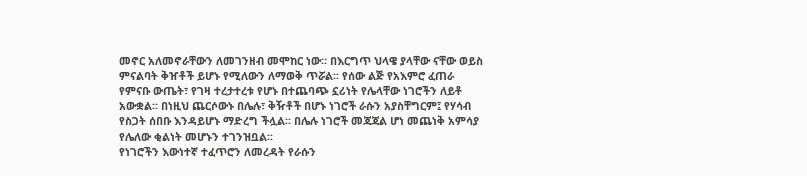መኖር አለመኖራቸውን ለመገንዘብ መሞከር ነው፡፡ በእርግጥ ህላዌ ያላቸው ናቸው ወይስ ምናልባት ቅዠቶች ይሆኑ የሚለውን ለማወቅ ጥሯል፡፡ የሰው ልጅ የአእምሮ ፈጠራ የምናቡ ውጤት፣ የገዛ ተረታተረቱ የሆኑ በተጨባጭ ኗሪነት የሌላቸው ነገሮችን ለይቶ አውቋል፡፡ በነዚህ ጨርሶውኑ በሌሉ፣ ቅዥቶች በሆኑ ነገሮች ራሱን አያስቸግርም፤ የሃሳብ የስጋት ሰበቡ እንዳይሆኑ ማድረግ ችሏል፡፡ በሌሉ ነገሮች መጃጃል ሆነ መጨነቅ አምሳያ የሌለው ቂልነት መሆኑን ተገንዝቧል፡፡
የነገሮችን እውነተኛ ተፈጥሮን ለመረዳት የራሱን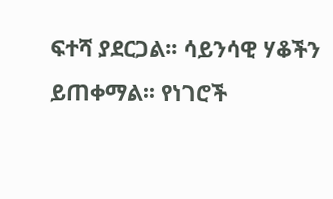ፍተሻ ያደርጋል፡፡ ሳይንሳዊ ሃቆችን ይጠቀማል፡፡ የነገሮች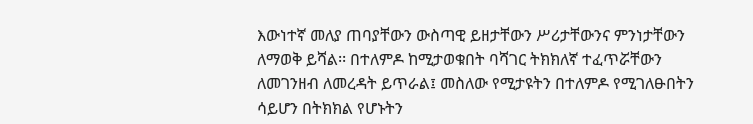እውነተኛ መለያ ጠባያቸውን ውስጣዊ ይዘታቸውን ሥሪታቸውንና ምንነታቸውን ለማወቅ ይሻል፡፡ በተለምዶ ከሚታወቁበት ባሻገር ትክክለኛ ተፈጥሯቸውን ለመገንዘብ ለመረዳት ይጥራል፤ መስለው የሚታዩትን በተለምዶ የሚገለፁበትን ሳይሆን በትክክል የሆኑትን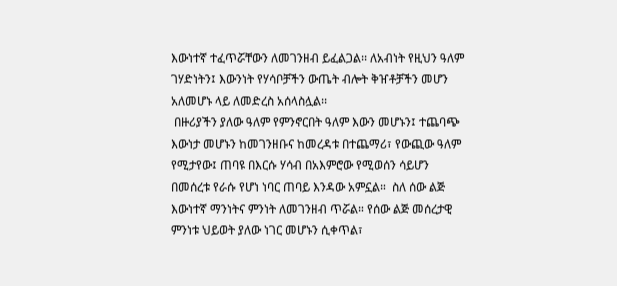እውነተኛ ተፈጥሯቸውን ለመገንዘብ ይፈልጋል፡፡ ለአብነት የዚህን ዓለም ገሃድነትን፤ እውንነት የሃሳቦቻችን ውጤት ብሎት ቅዠቶቻችን መሆን አለመሆኑ ላይ ለመድረስ አሰላስሏል፡፡
 በዙሪያችን ያለው ዓለም የምንኖርበት ዓለም እውን መሆኑን፤ ተጨባጭ እውነታ መሆኑን ከመገንዘቡና ከመረዳቱ በተጨማሪ፣ የውጪው ዓለም የሚታየው፤ ጠባዩ በእርሱ ሃሳብ በአእምሮው የሚወሰን ሳይሆን በመሰረቱ የራሱ የሆነ ነባር ጠባይ እንዳው አምኗል።  ስለ ሰው ልጅ እውነተኛ ማንነትና ምንነት ለመገንዘብ ጥሯል። የሰው ልጅ መሰረታዊ ምንነቱ ህይወት ያለው ነገር መሆኑን ሲቀጥል፣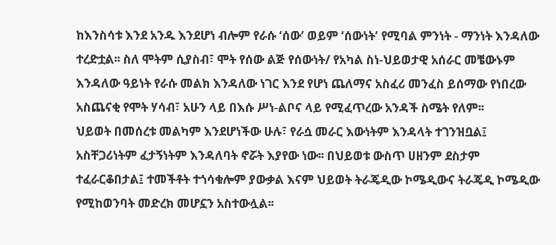ከእንስሳቱ እንደ አንዱ እንደሆነ ብሎም የራሱ ‘ሰው’ ወይም ‘ሰውነት’ የሚባል ምንነት - ማንነት እንዳለው ተረድቷል፡፡ ስለ ሞትም ሲያስብ፣ ሞት የሰው ልጅ የሰውነት/ የአካል ስነ-ህይወታዊ አሰራር መቼውኑም እንዳለው ዓይነት የራሱ መልክ እንዳለው ነገር እንደ የሆነ ጨለማና አስፈሪ መንፈስ ይሰማው የነበረው አስጨናቂ የሞት ሃሳብ፣ አሁን ላይ በእሱ ሥነ-ልቦና ላይ የሚፈጥረው አንዳች ስሜት የለም፡፡
ህይወት በመሰረቱ መልካም እንደሆነችው ሁሉ፣ የራሷ መራር እውነትም እንዳላት ተገንዝቧል፤ አስቸጋሪነትም ፈታኝነትም እንዳለባት ኖሯት እያየው ነው፡፡ በህይወቱ ውስጥ ሀዘንም ደስታም ተፈራርቆበታል፤ ተመችቶት ተጎሳቁሎም ያውቃል እናም ህይወት ትራጄዲው ኮሜዲውና ትራጄዲ ኮሜዲው የሚከወንባት መድረክ መሆኗን አስተውሏል፡፡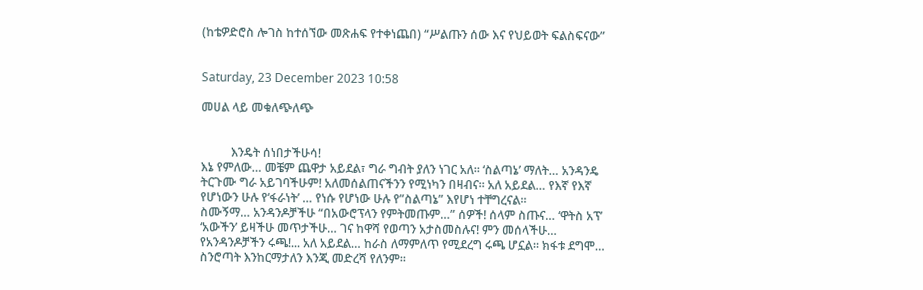(ከቴዎድሮስ ሎገስ ከተሰኘው መጽሐፍ የተቀነጨበ) “ሥልጡን ሰው እና የህይወት ፍልስፍናው”


Saturday, 23 December 2023 10:58

መሀል ላይ መቁለጭለጭ


          እንዴት ሰነበታችሁሳ!
እኔ የምለው… መቼም ጨዋታ አይደል፣ ግራ ግብት ያለን ነገር አለ። ‘ስልጣኔ’ ማለት… አንዳንዴ ትርጉሙ ግራ አይገባችሁም! አለመሰልጠናችንን የሚነካን በዛብና። አለ አይደል… የእኛ የእኛ የሆነውን ሁሉ የ‘ፋራነት’ … የነሱ የሆነው ሁሉ የ”ስልጣኔ” እየሆነ ተቸግረናል።
ስሙኝማ… አንዳንዶቻችሁ “በአውሮፕላን የምትመጡም…” ሰዎች! ሰላም ስጡና… ‘ዋትስ አፕ’ ‘አውችን’ ይዛችሁ መጥታችሁ… ገና ከዋሻ የወጣን አታስመስሉና! ምን መሰላችሁ… የአንዳንዶቻችን ሩጫ!... አለ አይደል… ከራስ ለማምለጥ የሚደረግ ሩጫ ሆኗል። ክፋቱ ደግሞ… ስንሮጣት እንከርማታለን እንጂ መድረሻ የለንም።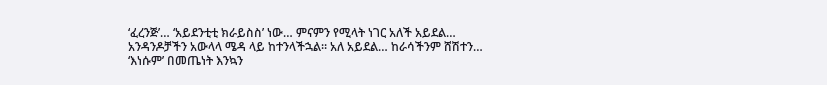‘ፈረንጅ’… ‘አይደንቲቲ ክራይስስ’ ነው… ምናምን የሚላት ነገር አለች አይደል… አንዳንዶቻችን አውላላ ሜዳ ላይ ከተንላችኋል። አለ አይደል… ከራሳችንም ሸሽተን… ‘እነሱም’ በመጤነት እንኳን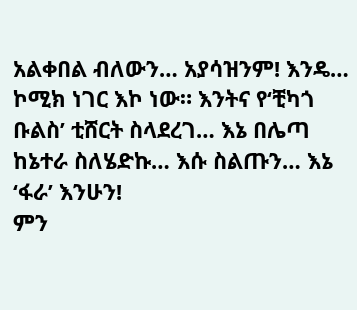አልቀበል ብለውን… አያሳዝንም! እንዴ… ኮሚክ ነገር እኮ ነው። እንትና የ‘ቺካጎ ቡልስ’ ቲሸርት ስላደረገ… እኔ በሌጣ ከኔተራ ስለሄድኩ… እሱ ስልጡን… እኔ ‘ፋራ’ እንሁን!
ምን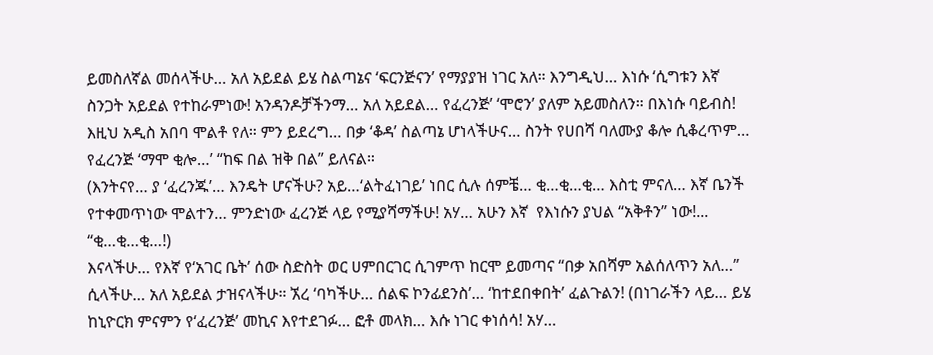ይመስለኛል መሰላችሁ… አለ አይደል ይሄ ስልጣኔና ‘ፍርንጅናን’ የማያያዝ ነገር አለ። እንግዲህ… እነሱ ‘ሲግቱን እኛ ስንጋት አይደል የተከራምነው! አንዳንዶቻችንማ… አለ አይደል… የፈረንጅ’ ‘ሞሮን’ ያለም አይመስለን። በእነሱ ባይብስ! እዚህ አዲስ አበባ ሞልቶ የለ። ምን ይደረግ… በቃ ‘ቆዳ’ ስልጣኔ ሆነላችሁና… ስንት የሀበሻ ባለሙያ ቆሎ ሲቆረጥም… የፈረንጅ ‘ማሞ ቂሎ…’ “ከፍ በል ዝቅ በል” ይለናል።
(እንትናየ… ያ ‘ፈረንጁ’… እንዴት ሆናችሁ? አይ…‘ልትፈነገይ’ ነበር ሲሉ ሰምቼ… ቂ…ቂ…ቂ… እስቲ ምናለ… እኛ ቤንች የተቀመጥነው ሞልተን… ምንድነው ፈረንጅ ላይ የሚያሻማችሁ! አሃ… አሁን እኛ  የእነሱን ያህል “አቅቶን” ነው!... “ቂ…ቂ…ቂ…!)
እናላችሁ… የእኛ የ‘አገር ቤት’ ሰው ስድስት ወር ሀምበርገር ሲገምጥ ከርሞ ይመጣና “በቃ አበሻም አልሰለጥን አለ…” ሲላችሁ… አለ አይደል ታዝናላችሁ። ኧረ ‘ባካችሁ… ሰልፍ ኮንፊደንስ’… ‘ከተደበቀበት’ ፈልጉልን! (በነገራችን ላይ… ይሄ ከኒዮርክ ምናምን የ‘ፈረንጅ’ መኪና እየተደገፉ… ፎቶ መላክ… እሱ ነገር ቀነሰሳ! አሃ…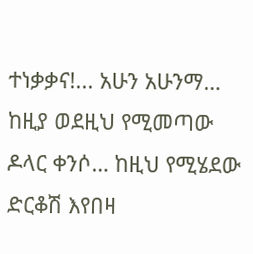ተነቃቃና!... አሁን አሁንማ… ከዚያ ወደዚህ የሚመጣው ዶላር ቀንሶ… ከዚህ የሚሄደው ድርቆሽ እየበዛ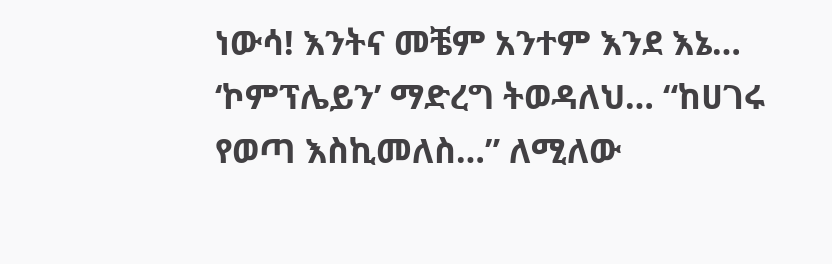ነውሳ! እንትና መቼም አንተም እንደ እኔ… ‘ኮምፕሌይን’ ማድረግ ትወዳለህ… “ከሀገሩ የወጣ እስኪመለስ…” ለሚለው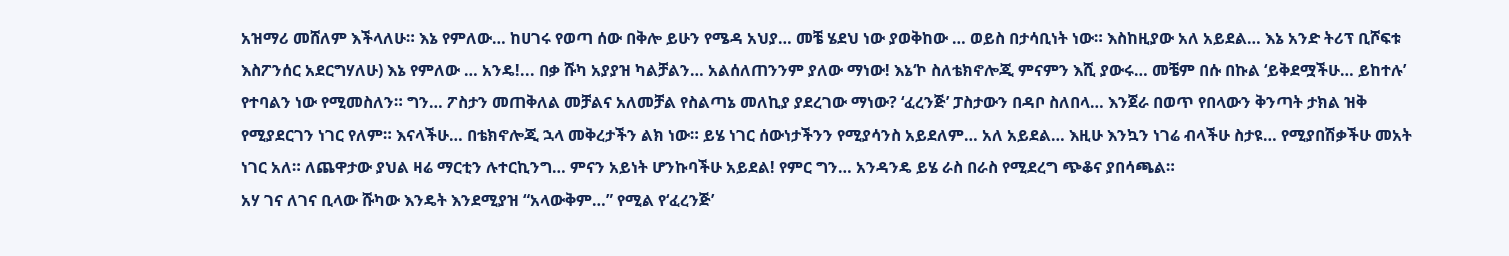አዝማሪ መሸለም እችላለሁ። እኔ የምለው… ከሀገሩ የወጣ ሰው በቅሎ ይሁን የሜዳ አህያ… መቼ ሄደህ ነው ያወቅከው … ወይስ በታሳቢነት ነው። እስከዚያው አለ አይደል… እኔ አንድ ትሪፕ ቢሾፍቱ እስፖንሰር አደርግሃለሁ) እኔ የምለው … አንዴ!... በቃ ሹካ አያያዝ ካልቻልን… አልሰለጠንንም ያለው ማነው! እኔ‘ኮ ስለቴክኖሎጂ ምናምን እሺ ያውሩ… መቼም በሱ በኩል ‘ይቅደሟችሁ… ይከተሉ’ የተባልን ነው የሚመስለን። ግን… ፖስታን መጠቅለል መቻልና አለመቻል የስልጣኔ መለኪያ ያደረገው ማነው? ‘ፈረንጅ’ ፓስታውን በዳቦ ስለበላ… እንጀራ በወጥ የበላውን ቅንጣት ታክል ዝቅ የሚያደርገን ነገር የለም። እናላችሁ… በቴክኖሎጂ ኋላ መቅረታችን ልክ ነው። ይሄ ነገር ሰውነታችንን የሚያሳንስ አይደለም… አለ አይደል… እዚሁ እንኳን ነገሬ ብላችሁ ስታዩ… የሚያበሽቃችሁ መአት ነገር አለ። ለጨዋታው ያህል ዛሬ ማርቲን ሉተርኪንግ… ምናን አይነት ሆንኩባችሁ አይደል! የምር ግን… አንዳንዴ ይሄ ራስ በራስ የሚደረግ ጭቆና ያበሳጫል።
አሃ ገና ለገና ቢላው ሹካው እንዴት እንደሚያዝ “አላውቅም…” የሚል የ‘ፈረንጅ’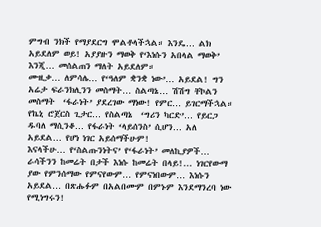ምግብ ንክች የማያደርግ ሞልቶላችኋል። እንዴ… ልክ አይደለም ወይ! አያያዙን ማወቅ የ‘እነሱን አበላል ማወቅ’ እንጂ… መሰልጠን ማለት አይደለም።
ሙዚቃ… ለምሳሌ… የ‘ዓለም ቋንቋ ነው’… አይደል! ግን አሬታ ፍራንክሊንን መስማት… ስልጣኔ… ሽሽግ ቸኮልን መስማት  ‘ፋራነት’ ያደረገው ማነው! የምር… ይገርማችኋል። የኬኒ ሮጀርስ ጊታር… የስልጣኔ  ‘ግሪን ካርድ’… የይርጋ ዱባለ ማሲንቆ… የፋራነት ‘ላይሰንስ’ ሲሆን… አለ አይደል… የሆነ ነገር አይሰማችሁም!
እናላችሁ… የ‘ስልጡንነትና’ የ‘ፋራነት’ መለኪያዎች… ራሳችንን ከመሬት በታች እነሱ ከመሬት በላይ!... ነገርየውማ ያው የምንሰማው የምናየውም… የምናነበውም… እነሱን አይደል… በጽሑፉም በአልበሙም በምኑም እንደማንረባ ነው የሚነግሩን!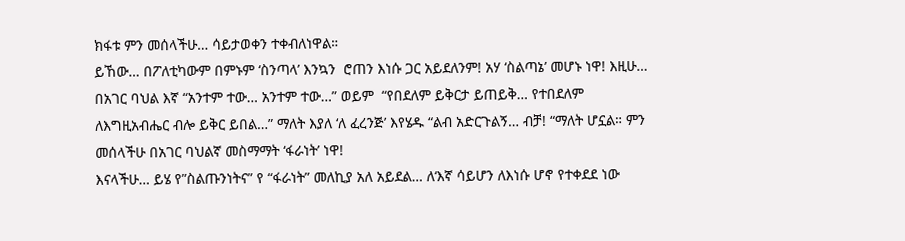ክፋቱ ምን መሰላችሁ… ሳይታወቀን ተቀብለነዋል።
ይኸው… በፖለቲካውም በምኑም ‘ስንጣላ’ እንኳን  ሮጠን እነሱ ጋር አይደለንም! አሃ ‘ስልጣኔ’ መሆኑ ነዋ! እዚሁ… በአገር ባህል እኛ “አንተም ተው… አንተም ተው…” ወይም  “የበደለም ይቅርታ ይጠይቅ… የተበደለም ለእግዚአብሔር ብሎ ይቅር ይበል…” ማለት እያለ ‘ለ ፈረንጅ’ እየሄዱ “ልብ አድርጉልኝ… ብቻ! “ማለት ሆኗል። ምን መሰላችሁ በአገር ባህልኛ መስማማት ‘ፋራነት’ ነዋ!
እናላችሁ… ይሄ የ”ስልጡንነትና” የ “ፋራነት” መለኪያ አለ አይደል… ለ‘እኛ ሳይሆን ለእነሱ ሆኖ የተቀደደ ነው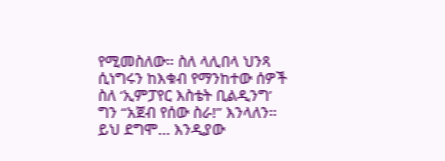የሚመስለው። ስለ ላሊበላ ህንጻ ሲነግሩን ከእቁብ የማንከተው ሰዎች ስለ ‘ኢምፓየር እስቴት ቢልዲንግ’ ግን “አጀብ የሰው ስራ!” እንላለን። ይህ ደግሞ… እንዲያው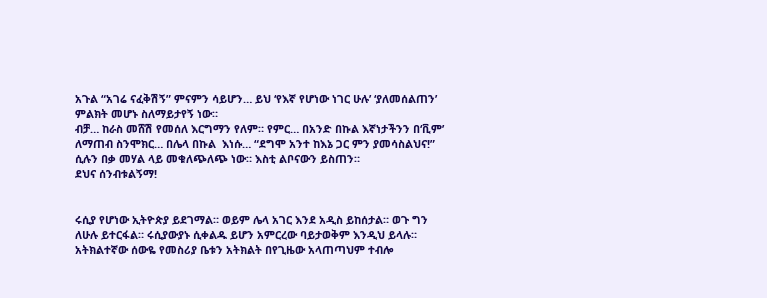አጉል “አገሬ ናፈቅሽኝ” ምናምን ሳይሆን… ይህ ‘የእኛ የሆነው ነገር ሁሉ’ ‘ያለመሰልጠን’ ምልክት መሆኑ ስለማይታየኝ ነው።
ብቻ… ከራስ መሸሽ የመሰለ እርግማን የለም። የምር… በአንድ በኩል እኛነታችንን በ‘ቪም’ ለማጠብ ስንሞክር… በሌላ በኩል  እነሱ… “ደግሞ አንተ ከእኔ ጋር ምን ያመሳስልህና!” ሲሉን በቃ መሃል ላይ መቁለጭለጭ ነው። እስቲ ልቦናውን ይስጠን።
ደህና ሰንብቱልኝማ!


ሩሲያ የሆነው ኢትዮጵያ ይደገማል። ወይም ሌላ አገር እንደ አዲስ ይከሰታል። ወጉ ግን ለሁሉ ይተርፋል። ሩሲያውያኑ ሲቀልዱ ይሆን አምርረው ባይታወቅም እንዲህ ይላሉ።
አትክልተኛው ሰውዬ የመስሪያ ቤቱን አትክልት በየጊዜው አላጠጣህም ተብሎ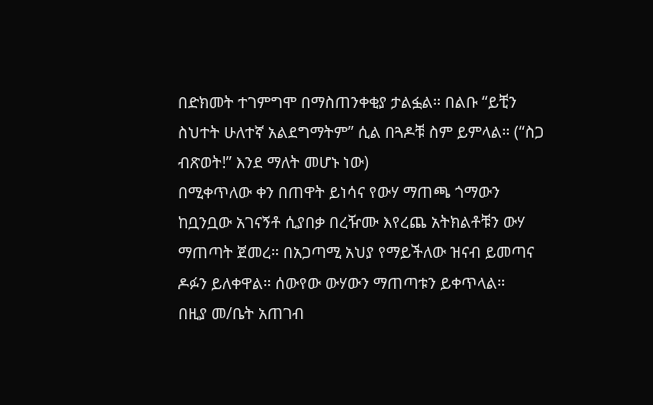በድክመት ተገምግሞ በማስጠንቀቂያ ታልፏል። በልቡ “ይቺን ስህተት ሁለተኛ አልደግማትም” ሲል በጓዶቹ ስም ይምላል። (“ስጋ ብጽወት!” እንደ ማለት መሆኑ ነው)
በሚቀጥለው ቀን በጠዋት ይነሳና የውሃ ማጠጫ ጎማውን ከቧንቧው አገናኝቶ ሲያበቃ በረዥሙ እየረጨ አትክልቶቹን ውሃ ማጠጣት ጀመረ። በአጋጣሚ አህያ የማይችለው ዝናብ ይመጣና ዶፉን ይለቀዋል። ሰውየው ውሃውን ማጠጣቱን ይቀጥላል።
በዚያ መ/ቤት አጠገብ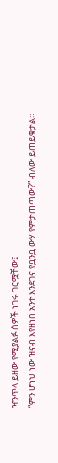ዣንጥላ ይዘው የሚያልፉ ሰዎች ነገሩ ገርሟቸው፤
“ምን ሆነህ ነው ዝናብ እየዘነበ አንተ እንደገና የቧንቧ ውሃ የምታጠጣው?” ብለው ይጠይቁታል።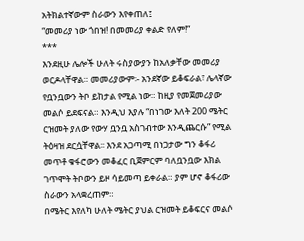አትክልተኛውም ስራውን እየቀጠለ፤
“መመሪያ ነው ጎበዝ! በመመሪያ ቀልድ የለም!”
***
እንደዚሁ ሌሎች ሁለት ሩስያውያን ከአለቃቸው መመሪያ ወርዶላቸዋል። መመሪያውም፡- አንደኛው ይቆፍራል፣ ሌላኛው የቧንቧውን ትቦ ይከታል የሚል ነው። ከዚያ የመጀመሪያው መልሶ ይደፍናል። እንዲህ እያሉ “በነገው እለት 200 ሜትር ርዝመት ያለው የውሃ ቧንቧ አስገብተው እንዲጨርሱ” የሚል ትዕዛዝ ደርሷቸዋል፡፡ እንደ አጋጣሚ በነጋታው ግን ቆፋሪ መጥቶ ቁፋሮውን መቆፈር ቢጀምርም ባለቧንቧው እክል ገጥሞት ትቦውን ይዞ ሳይመጣ ይቀራል። ያም ሆኖ ቆፋሪው ስራውን አላቋረጠም።
በሜትር እየለካ ሁለት ሜትር ያህል ርዝመት ይቆፍርና መልሶ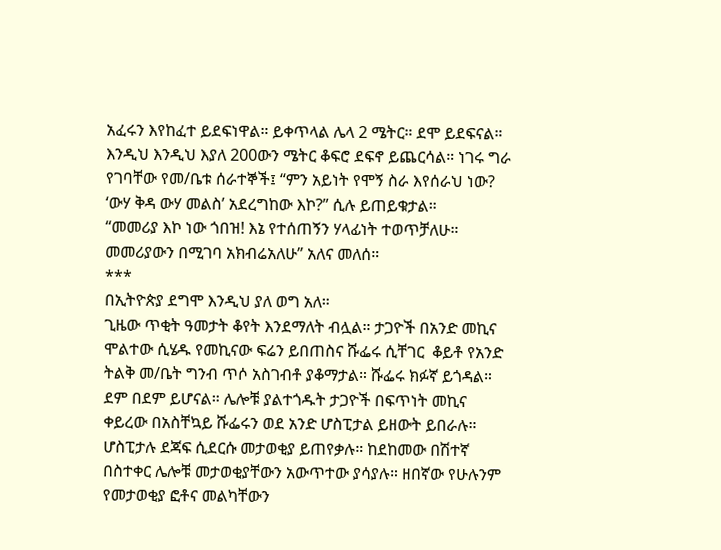አፈሩን እየከፈተ ይደፍነዋል። ይቀጥላል ሌላ 2 ሜትር። ደሞ ይደፍናል። እንዲህ እንዲህ እያለ 200ውን ሜትር ቆፍሮ ደፍኖ ይጨርሳል። ነገሩ ግራ የገባቸው የመ/ቤቱ ሰራተኞች፤ “ምን አይነት የሞኝ ስራ እየሰራህ ነው? ‘ውሃ ቅዳ ውሃ መልስ’ አደረግከው እኮ?” ሲሉ ይጠይቁታል።
“መመሪያ እኮ ነው ጎበዝ! እኔ የተሰጠኝን ሃላፊነት ተወጥቻለሁ። መመሪያውን በሚገባ አክብሬአለሁ” አለና መለሰ።
***
በኢትዮጵያ ደግሞ እንዲህ ያለ ወግ አለ።
ጊዜው ጥቂት ዓመታት ቆየት እንደማለት ብሏል። ታጋዮች በአንድ መኪና ሞልተው ሲሄዱ የመኪናው ፍሬን ይበጠስና ሹፌሩ ሲቸገር  ቆይቶ የአንድ ትልቅ መ/ቤት ግንብ ጥሶ አስገብቶ ያቆማታል። ሹፌሩ ክፉኛ ይጎዳል። ደም በደም ይሆናል። ሌሎቹ ያልተጎዱት ታጋዮች በፍጥነት መኪና ቀይረው በአስቸኳይ ሹፌሩን ወደ አንድ ሆስፒታል ይዘውት ይበራሉ።
ሆስፒታሉ ደጃፍ ሲደርሱ መታወቂያ ይጠየቃሉ። ከደከመው በሽተኛ በስተቀር ሌሎቹ መታወቂያቸውን አውጥተው ያሳያሉ። ዘበኛው የሁሉንም የመታወቂያ ፎቶና መልካቸውን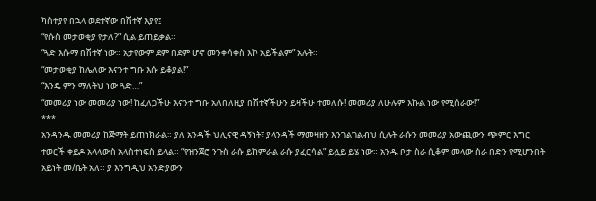ካስተያየ በኋላ ወደተኛው በሽተኛ እያየ፤
“የሱስ መታወቂያ የታለ?” ሲል ይጠይቃል።
“ጓድ እሱማ በሽተኛ ነው። አታየውም ደም በደም ሆኖ መንቀሳቀስ እኮ አይችልም” አሉት።
“መታወቂያ ከሌለው እናንተ ግቡ እሱ ይቆያል!”
“እንዴ ምን ማለትህ ነው ጓድ…”
“መመሪያ ነው መመሪያ ነው! ከፈለጋችሁ እናንተ ግቡ አለበለዚያ በሽተኛችሁን ይዛችሁ ተመለሱ! መመሪያ ለሁሉም እኩል ነው የሚሰራው!”
***
አንዳንዱ መመሪያ ከጅማት ይጠነክራል። ያለ አንዳች ህሊናዊ ዳኝነት፣ ያላንዳች ማመዛዘን እንገልገልብህ ሲሉት ራሱን መመሪያ አውጪውን ጭምር እግር ተወርች ቀይዶ አላላውስ አላስተነፍስ ይላል። “የዝንጀሮ ንጉስ ራሱ ይከምራል ራሱ ያፈርሳል” ይሏይ ይሄ ነው። አንዱ ቦታ ስራ ሲቆም መላው ስራ በድን የሚሆንበት አይነት መ/ቤት አለ። ያ እንግዲህ አንድያውን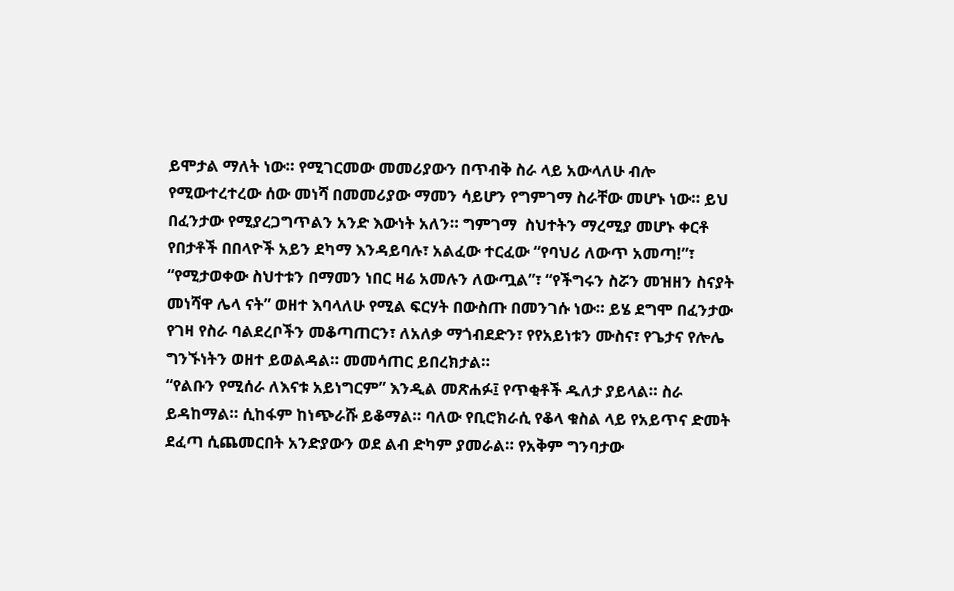ይሞታል ማለት ነው። የሚገርመው መመሪያውን በጥብቅ ስራ ላይ አውላለሁ ብሎ የሚውተረተረው ሰው መነሻ በመመሪያው ማመን ሳይሆን የግምገማ ስራቸው መሆኑ ነው። ይህ በፈንታው የሚያረጋግጥልን አንድ እውነት አለን። ግምገማ  ስህተትን ማረሚያ መሆኑ ቀርቶ የበታቶች በበላዮች አይን ደካማ እንዳይባሉ፣ አልፈው ተርፈው “የባህሪ ለውጥ አመጣ!”፣ “የሚታወቀው ስህተቱን በማመን ነበር ዛሬ አመሉን ለውጧል”፣ “የችግሩን ስሯን መዝዘን ስናያት መነሻዋ ሌላ ናት” ወዘተ እባላለሁ የሚል ፍርሃት በውስጡ በመንገሱ ነው። ይሄ ደግሞ በፈንታው የገዛ የስራ ባልደረቦችን መቆጣጠርን፣ ለአለቃ ማጎብደድን፣ የየአይነቱን ሙስና፣ የጌታና የሎሌ ግንኙነትን ወዘተ ይወልዳል። መመሳጠር ይበረክታል።
“የልቡን የሚሰራ ለእናቱ አይነግርም” እንዲል መጽሐፉ፤ የጥቂቶች ዱለታ ያይላል። ስራ ይዳከማል። ሲከፋም ከነጭራሹ ይቆማል። ባለው የቢሮክራሲ የቆላ ቁስል ላይ የአይጥና ድመት ደፈጣ ሲጨመርበት አንድያውን ወደ ልብ ድካም ያመራል። የአቅም ግንባታው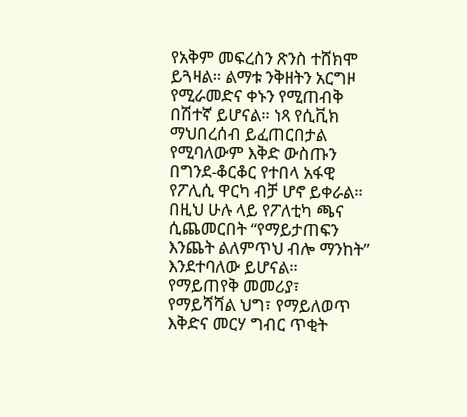የአቅም መፍረስን ጽንስ ተሸክሞ ይጓዛል። ልማቱ ንቅዘትን አርግዞ የሚራመድና ቀኑን የሚጠብቅ በሽተኛ ይሆናል። ነጻ የሲቪክ ማህበረሰብ ይፈጠርበታል የሚባለውም እቅድ ውስጡን በግንደ-ቆርቆር የተበላ አፋዊ የፖሊሲ ዋርካ ብቻ ሆኖ ይቀራል። በዚህ ሁሉ ላይ የፖለቲካ ጫና ሲጨመርበት “የማይታጠፍን እንጨት ልለምጥህ ብሎ ማንከት” እንደተባለው ይሆናል።
የማይጠየቅ መመሪያ፣ የማይሻሻል ህግ፣ የማይለወጥ እቅድና መርሃ ግብር ጥቂት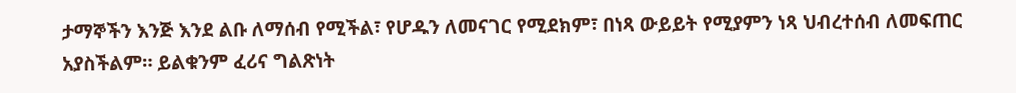ታማኞችን እንጅ እንደ ልቡ ለማሰብ የሚችል፣ የሆዱን ለመናገር የሚደክም፣ በነጻ ውይይት የሚያምን ነጻ ህብረተሰብ ለመፍጠር አያስችልም። ይልቁንም ፈሪና ግልጽነት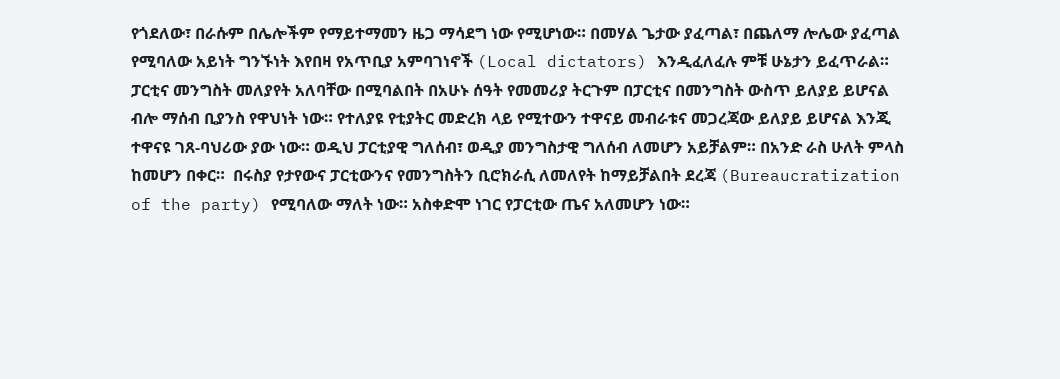የጎደለው፣ በራሱም በሌሎችም የማይተማመን ዜጋ ማሳደግ ነው የሚሆነው። በመሃል ጌታው ያፈጣል፣ በጨለማ ሎሌው ያፈጣል  የሚባለው አይነት ግንኙነት እየበዛ የአጥቢያ አምባገነኖች (Local dictators) እንዲፈለፈሉ ምቹ ሁኔታን ይፈጥራል።
ፓርቲና መንግስት መለያየት አለባቸው በሚባልበት በአሁኑ ሰዓት የመመሪያ ትርጉም በፓርቲና በመንግስት ውስጥ ይለያይ ይሆናል ብሎ ማሰብ ቢያንስ የዋህነት ነው። የተለያዩ የቲያትር መድረክ ላይ የሚተውን ተዋናይ መብራቱና መጋረጃው ይለያይ ይሆናል እንጂ ተዋናዩ ገጸ-ባህሪው ያው ነው። ወዲህ ፓርቲያዊ ግለሰብ፣ ወዲያ መንግስታዊ ግለሰብ ለመሆን አይቻልም። በአንድ ራስ ሁለት ምላስ ከመሆን በቀር።  በሩስያ የታየውና ፓርቲውንና የመንግስትን ቢሮክራሲ ለመለየት ከማይቻልበት ደረጃ (Bureaucratization of the party) የሚባለው ማለት ነው። አስቀድሞ ነገር የፓርቲው ጤና አለመሆን ነው።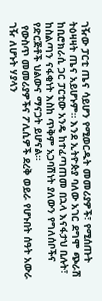ገዥው ፓርቲ ጤና ሳይሆን የሚወርዱት መመሪያዎች፣ የሚሰጡት ትዕዛዛት ጤና አይሆኑም። እንደ ኢትዮጵያ ባለው አገር ደግሞ ጭራሽ ከቢሮክራሲ ጋር ፓርቲው አንዴ ከተፈጣጠመ በኋላ እናፋታህ ቢሉት፣ ከስልጣን ናፋቂነት እስከ ጥቅም አጋባሽነት ያለውን የግለሰቦችና የድርጅቶች ህልውና ማናጋት ይሆናል።
 የውስጥ መመሪያዎችና ፖሊሲዎች ደረቅ ወይራ የሆኑበት ሰዓት አውራ ገዥ ለሆኑት ሃያላን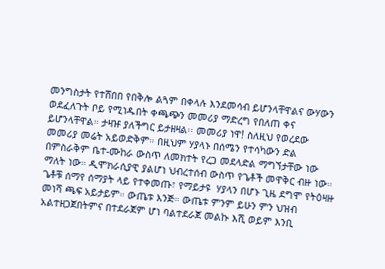መንግስታት የተሸበበ የበቅሎ ልጓም በቀላሉ እንደመሳብ ይሆንላቸዋልና ውሃውን ወደፈለጉት ቦይ የሚነዱበት ቀጫጭን መመሪያ ማድረግ የበለጠ ቀና ይሆንላቸዋል። ታዛዡ ያለችግር ይታዘዛል፡፡ መመሪያ ነዋ! ስለዚህ የወረደው መመሪያ መሬት አይወድቅም። በዚህም ሃያላኑ በሰሜን የተሳካውን ድል በምስራቅም ቤተ-ሙከራ ውስጥ ለመክተት የረጋ መደላድል ማግኘታቸው ነው ማለት ነው። ዲሞክራሲያዊ ያልሆነ ህብረተሰብ ውስጥ የጌቶች መዋቅር ብዙ ነው። ጌቶቹ ሰማየ ሰማያት ላይ የተቀመጡ፣ የማይታዩ  ሃያላን በሆኑ ጊዜ ደግሞ የትዕዛዙ መነሻ ጫፍ አይታይም። ውጤቱ እንጅ። ውጤቱ ምንም ይሁን ምን ህዝብ አልተዘጋጀበትምና በተደራጀም ሆነ ባልተደራጀ መልኩ እሺ ወይም እንቢ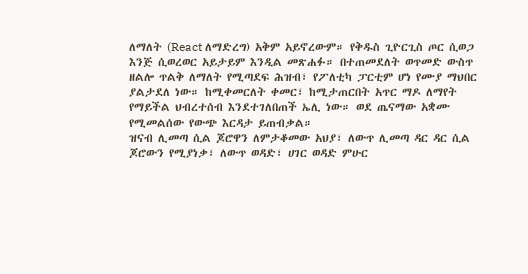ለማለት (React ለማድረግ) አቅም አይኖረውም። የቅዱስ ጊዮርጊስ ጦር ሲወጋ እንጅ ሲወረወር አይታይም እንዲል መጽሐፉ። በተጠመደለት ወጥመድ ውስጥ ዘልሎ ጥልቅ ለማለት የሚጣደፍ ሕዝብ፣ የፖለቲካ ፓርቲም ሆነ የሙያ ማህበር ያልታደለ ነው። ከሚቀመርለት ቀመር፣ ከሚታጠርበት አጥር ማዶ ለማየት የማይችል ህብረተሰብ እንደተገለበጠች ኤሊ ነው። ወደ ጤናማው አቋሙ የሚመልሰው የውጭ እርዳታ ይጠብቃል።
ዝናብ ሊመጣ ሲል ጆሮዋን ለምታቆመው አህያ፣ ለውጥ ሊመጣ ዳር ዳር ሲል ጆሮውን የሚያነቃ፣ ለውጥ ወዳድ፣ ሀገር ወዳድ ምሁር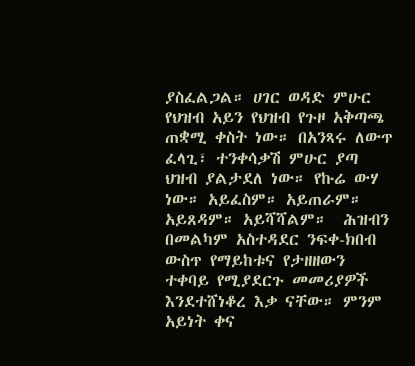ያስፈልጋል። ሀገር ወዳድ ምሁር የህዝብ አይን የህዝብ የጉዞ አቅጣጫ ጠቋሚ ቀስት ነው። በአንጻሩ ለውጥ ፈላጊ፣ ተንቀሳቃሽ ምሁር ያጣ ህዝብ ያልታደለ ነው። የኩሬ ውሃ ነው። አይፈስም። አይጠራም። አይጸዳም። አይሻሻልም።  ሕዝብን በመልካም አስተዳደር ንፍቀ-ክበብ ውስጥ የማይከቱና የታዘዘውን ተቀባይ የሚያደርጉ መመሪያዎች እንደተሸነቆረ እቃ ናቸው። ምንም አይነት ቀና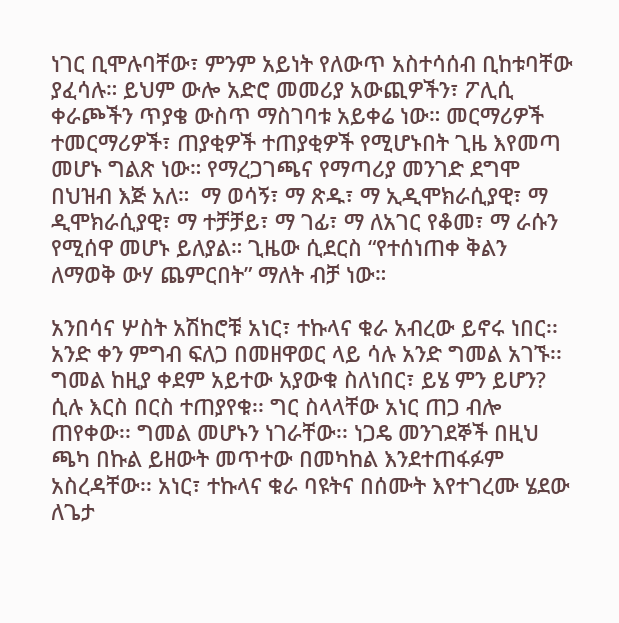ነገር ቢሞሉባቸው፣ ምንም አይነት የለውጥ አስተሳሰብ ቢከቱባቸው ያፈሳሉ። ይህም ውሎ አድሮ መመሪያ አውጪዎችን፣ ፖሊሲ ቀራጮችን ጥያቄ ውስጥ ማስገባቱ አይቀሬ ነው። መርማሪዎች ተመርማሪዎች፣ ጠያቂዎች ተጠያቂዎች የሚሆኑበት ጊዜ እየመጣ መሆኑ ግልጽ ነው። የማረጋገጫና የማጣሪያ መንገድ ደግሞ በህዝብ እጅ አለ።  ማ ወሳኝ፣ ማ ጽዱ፣ ማ ኢዲሞክራሲያዊ፣ ማ ዲሞክራሲያዊ፣ ማ ተቻቻይ፣ ማ ገፊ፣ ማ ለአገር የቆመ፣ ማ ራሱን የሚሰዋ መሆኑ ይለያል። ጊዜው ሲደርስ “የተሰነጠቀ ቅልን ለማወቅ ውሃ ጨምርበት” ማለት ብቻ ነው።

አንበሳና ሦስት አሽከሮቹ አነር፣ ተኩላና ቁራ አብረው ይኖሩ ነበር፡፡ አንድ ቀን ምግብ ፍለጋ በመዘዋወር ላይ ሳሉ አንድ ግመል አገኙ፡፡ ግመል ከዚያ ቀደም አይተው አያውቁ ስለነበር፣ ይሄ ምን ይሆን? ሲሉ እርስ በርስ ተጠያየቁ፡፡ ግር ስላላቸው አነር ጠጋ ብሎ ጠየቀው፡፡ ግመል መሆኑን ነገራቸው፡፡ ነጋዴ መንገደኞች በዚህ ጫካ በኩል ይዘውት መጥተው በመካከል እንደተጠፋፉም አስረዳቸው፡፡ አነር፣ ተኩላና ቁራ ባዩትና በሰሙት እየተገረሙ ሄደው ለጌታ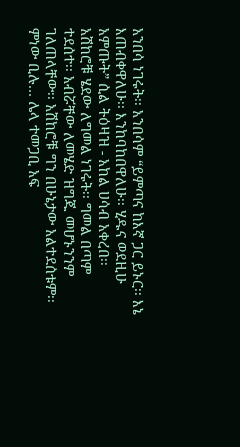አንበሳ ነገሩት፡፡ አንበሳም “ይምጣና ከእኛ ጋር ይኑር፡፡ እኔ እጠብቀዋለሁ፡፡ እንከባከበዋለሁ፡፡ ሂዱና ወደዚሁ አምጡት” ሲል ትዕዛዝ - አከል ሀሳብ አቀረበ፡፡
አሽከሮቹ ሄደው ለግመል ነገሩት፡፡ ግመል በጣም ተደሰተ፡፡ አብሯቸው ለመሄድ ዝግጁ መሆኑንንም ገለጠላቸው፡፡ አሽከሮቹ ግን በሁኔታው አልተደሰቱም፡፡ ምነው ቢሉ… ሌላ ተመጋቢ አፍ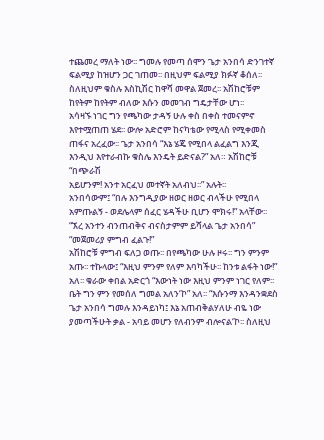ተጨመረ ማለት ነው፡፡ ግመሉ የመጣ ሰሞን ጌታ አንበሳ ድንገተኛ ፍልሚያ ከዝሆን ጋር ገጠመ፡፡ በዚህም ፍልሚያ ክፉኛ ቆሰለ፡፡ ስለዚህም ቁስሉ እስኪሽር ከዋሻ መዋል ጀመረ፡፡ አሽከሮቹም ከየትም ከየትም ብለው እሱን መመገብ ግዴታቸው ሆነ፡፡
አሳዛኙ ነገር ግን የጫካው ታዳኝ ሁሉ ቀስ በቀስ ተመናምኖ እየተሟጠጠ ሄደ፡፡ ውሎ አድሮም ከናካቴው የሚላስ የሚቀመስ ጠፋና አረፈው፡፡ ጌታ አንበሳ “እኔ ሄጄ የሚበላ ልፈልግ እንጂ እንዲህ እየተራብኩ ቁስሌ እንዴት ይድናል?” አለ። አሽከሮቹ “በጭራሽ
አይሆንም! አንተ አርፈህ መተኛት አለብህ፡፡” አሉት፡፡
አንበሳውም፤ “በሉ እንግዲያው ዘወር ዘወር ብላችሁ የሚበላ አምጡልኝ - ወደሌላም ሰፈር ሄዳችሁ ቢሆን ሞክሩ!” አላቸው፡፡
“ኧረ አንተን ብንጠብቅና ብናስታምም ይሻላል ጌታ አንበሳ”
“መጀመሪያ ምግብ ፈልጉ!”
አሽከሮቹ ምግብ ፍለጋ ወጡ፡፡ በየጫካው ሁሉ ዞሩ፡፡ ግን ምንም አጡ፡፡ ተኩላው፤ “እዚህ ምንም የለም እባካችሁ፡፡ ከንቱ ልፋት ነው!” አለ፡፡ ቁራው ቀበል አድርጎ “እውነት ነው እዚህ ምንም ነገር የለም፡፡ ቤት ግን ምን የመሰለ ግመል አለን‘ኮ” አለ፡፡ “እሱንማ እንዳንቋደስ ጌታ አንበሳ ግመሉ እንዳይነካ፤ እኔ አጠብቅልሃለሁ ብዬ ነው ያመጣችሁት ቃል - አባይ መሆን የለብንም ብሎናል‘ኮ፡፡ ስለዚህ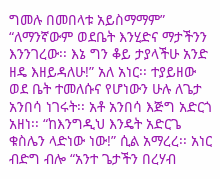ግመሉ በመበላቱ አይስማማም”
“ለማንኛውም ወደቤት እንሂድና ማታችንን እንንገረው፡፡ እኔ ግን ቆይ ታያላችሁ አንድ ዘዴ እዘይዳለሁ!” አለ አነር፡፡ ተያይዘው ወደ ቤት ተመለሱና የሆነውን ሁሉ ለጌታ አንበሳ ነገሩት፡፡ አቶ አንበሳ እጅግ አድርጎ አዘነ፡፡ “ከእንግዲህ እንዴት አድርጌ ቁስሌን ላድነው ነው!” ሲል አማረረ፡፡ አነር ብድግ ብሎ “አንተ ጌታችን በረሃብ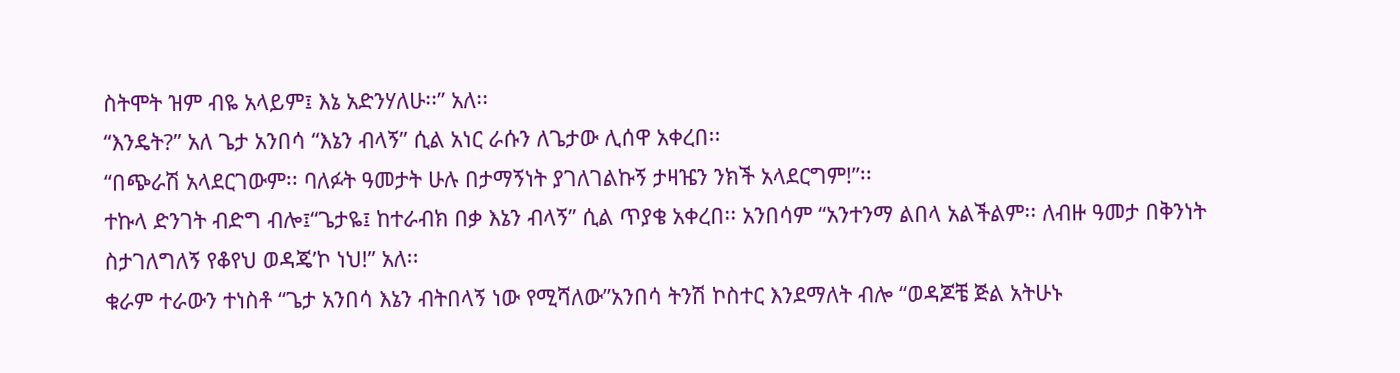ስትሞት ዝም ብዬ አላይም፤ እኔ አድንሃለሁ፡፡” አለ፡፡
“እንዴት?” አለ ጌታ አንበሳ “እኔን ብላኝ” ሲል አነር ራሱን ለጌታው ሊሰዋ አቀረበ፡፡
“በጭራሽ አላደርገውም፡፡ ባለፉት ዓመታት ሁሉ በታማኝነት ያገለገልኩኝ ታዛዤን ንክች አላደርግም!”፡፡
ተኩላ ድንገት ብድግ ብሎ፤“ጌታዬ፤ ከተራብክ በቃ እኔን ብላኝ” ሲል ጥያቄ አቀረበ፡፡ አንበሳም “አንተንማ ልበላ አልችልም፡፡ ለብዙ ዓመታ በቅንነት ስታገለግለኝ የቆየህ ወዳጄ’ኮ ነህ!” አለ፡፡
ቁራም ተራውን ተነስቶ “ጌታ አንበሳ እኔን ብትበላኝ ነው የሚሻለው”አንበሳ ትንሽ ኮስተር እንደማለት ብሎ “ወዳጆቼ ጅል አትሁኑ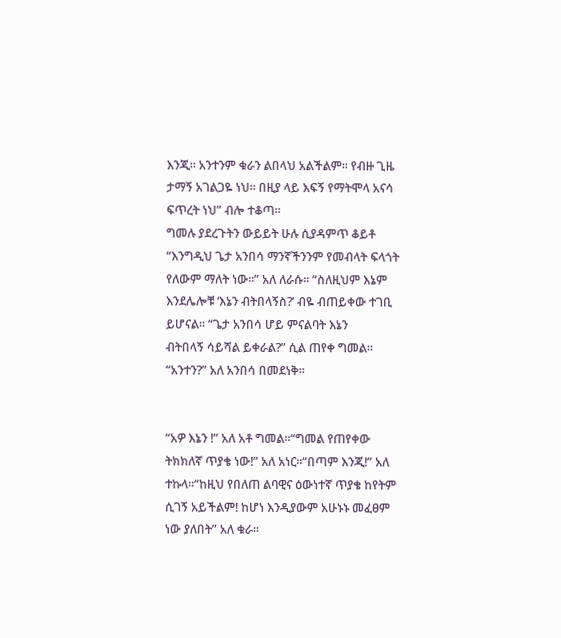እንጂ፡፡ አንተንም ቁራን ልበላህ አልችልም፡፡ የብዙ ጊዜ ታማኝ አገልጋዬ ነህ፡፡ በዚያ ላይ እፍኝ የማትሞላ አናሳ ፍጥረት ነህ” ብሎ ተቆጣ፡፡
ግመሉ ያደረጉትን ውይይት ሁሉ ሲያዳምጥ ቆይቶ “እንግዲህ ጌታ አንበሳ ማንኛችንንም የመብላት ፍላጎት የለውም ማለት ነው፡፡” አለ ለራሱ፡፡ “ስለዚህም እኔም እንደሌሎቹ ‘እኔን ብትበላኝስ?’ ብዬ ብጠይቀው ተገቢ ይሆናል፡፡ “ጌታ አንበሳ ሆይ ምናልባት እኔን
ብትበላኝ ሳይሻል ይቀራል?” ሲል ጠየቀ ግመል፡፡“አንተን?” አለ አንበሳ በመደነቅ፡፡


“አዎ እኔን !” አለ አቶ ግመል፡፡“ግመል የጠየቀው ትክክለኛ ጥያቄ ነው!” አለ አነር፡፡“በጣም እንጂ!” አለ ተኩላ፡፡“ከዚህ የበለጠ ልባዊና ዕውነተኛ ጥያቄ ከየትም ሲገኝ አይችልም! ከሆነ እንዲያውም አሁኑኑ መፈፀም ነው ያለበት” አለ ቁራ፡፡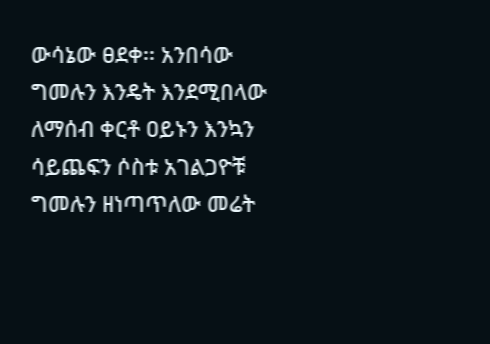ውሳኔው ፀደቀ፡፡ አንበሳው ግመሉን እንዴት እንደሚበላው ለማሰብ ቀርቶ ዐይኑን እንኳን ሳይጨፍን ሶስቱ አገልጋዮቹ ግመሉን ዘነጣጥለው መሬት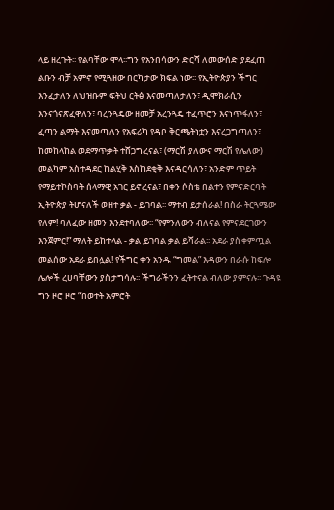ላይ ዘረጉት፡፡ የልባቸው ሞላ፡፡ግን የአንበሳውን ድርሻ ለመውሰድ ያደፈጠ ልቡን ብቻ አምኖ የሚጓዘው በርካታው ክፍል ነው፡፡ የኢትዮጵያን ችግር እንፈታለን ለህዝቡም ፍትህ ርትፅ እናመጣለታለን፣ ዲሞክራሲን እንናጎናጽፈዋለን፣ ባረንጓዴው ዘመቻ አረንጓዴ ተፈጥሮን እናነጥፋለን፣ ፈጣን ልማት እናመጣለን የአፍሪካ የዳቦ ቅርጫትነቷን እናረጋግጣለን፣ ከመከላከል ወደማጥቃት ተሸጋግረናል፣ (ማርሽ ያለውና ማርሽ የሌለው) መልካም አስተዳደር ከልሂቅ እስከደቂቅ እናዳርሳለን፣ አንድም ጥይት የማይተኮስባት ሰላማዊ አገር ይኖረናል፣ በቀን ሶስቴ በልተን የምናድርባት ኢትዮጵያ ትሆናለች ወዘተ ቃል - ይገባል፡፡ ማተብ ይታሰራል! በስራ ትርጓሜው የለም! ባለፈው ዘመን እንደተባለው፡፡ “የምንለውን ብለናል የምናደርገውን
እንጀምር!” ማለት ይከተላል - ቃል ይገባል ቃል ይሻራል፡፡ አደራ ያስቀምጧል መልሰው አደራ ይበሏል! የችግር ቀን አንዱ “ግመል” እዳውን በራሱ ከፍሎ ሌሎች ረሀባቸውን ያስታግሳሉ፡፡ ችግራችንን ፈትተናል ብለው ያምናሉ፡፡ ጉዳዩ ግን ዞሮ ዞሮ “በወተት አምሮት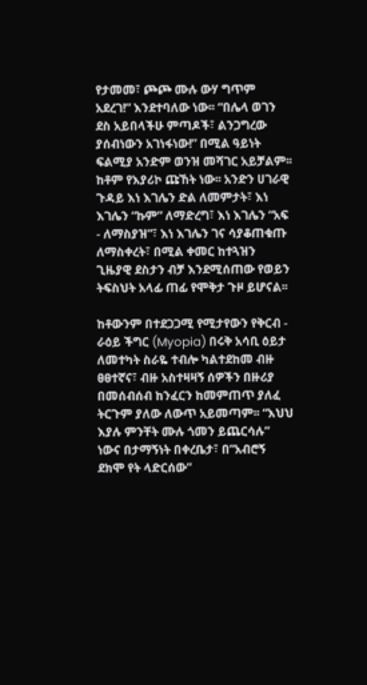የታመመ፣ ጮጮ ሙሉ ውሃ ግጥም አደረገ!” እንደተባለው ነው፡፡ “በሌላ ወገን ደስ አይበላችሁ ምጣዶች፣ ልንጋግረው ያሰብነውን አገነፋነው!” በሚል ዓይነት ፍልሚያ አንድም ወንዝ መሻገር አይቻልም፡፡ ከቶም የእያሪኮ ጩኸት ነው፡፡ አንድን ሀገራዊ ጉዳይ እነ እገሌን ድል ለመምታት፣ እነ እገሌን “ኩም” ለማድረግ፣ እነ እገሌን “አፍ - ለማስያዝ”፣ እነ እገሌን ገና ሳያቆጠቁጡ ለማስቀረት፣ በሚል ቀመር ከተጓዝን ጊዜያዊ ደስታን ብቻ እንደሚሰጠው የወይን ትፍስህት አላፊ ጠፊ የሞቅታ ጉዞ ይሆናል፡፡

ከቶውንም በተደጋጋሚ የሚታየውን የቅርብ - ራዕይ ችግር (Myopia) በሩቅ አሳቢ ዕይታ ለመተካት ስራዬ ተብሎ ካልተደከመ ብዙ ፀፀተኛና፣ ብዙ አስተዛዛኝ ሰዎችን በዙሪያ በመሰብሰብ ከንፈርን ከመምጠጥ ያለፈ ትርጉም ያለው ለውጥ አይመጣም፡፡ “እህህ እያሉ ምንቸት ሙሉ ጎመን ይጨርሳሉ” ነውና በታማኝነት በቀረቤታ፣ በ”አብሮኝ ደክሞ የት ላድርሰው”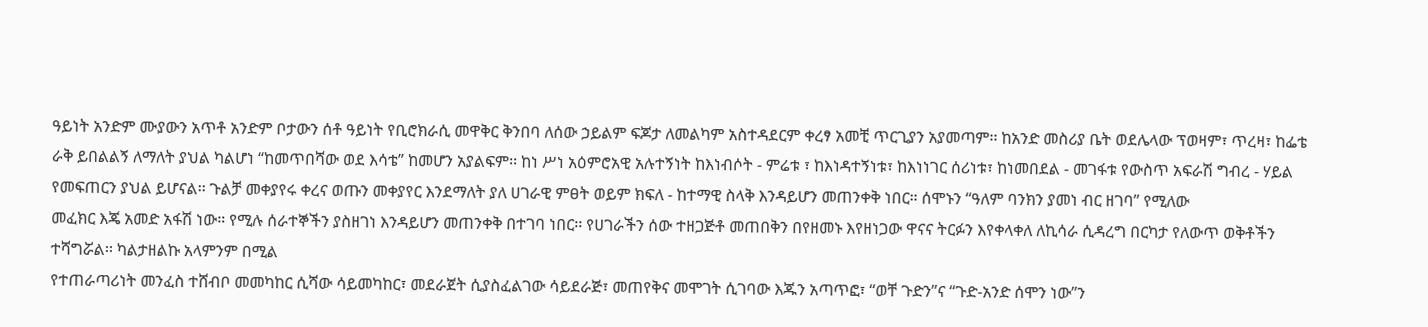ዓይነት አንድም ሙያውን አጥቶ አንድም ቦታውን ሰቶ ዓይነት የቢሮክራሲ መዋቅር ቅንበባ ለሰው ኃይልም ፍጆታ ለመልካም አስተዳደርም ቀረፃ አመቺ ጥርጊያን አያመጣም፡፡ ከአንድ መስሪያ ቤት ወደሌላው ፕወዛም፣ ጥረዛ፣ ከፌቴ ራቅ ይበልልኝ ለማለት ያህል ካልሆነ “ከመጥበሻው ወደ እሳቴ” ከመሆን አያልፍም፡፡ ከነ ሥነ አዕምሮአዊ አሉተኝነት ከእነብሶት - ምሬቱ ፣ ከእነዳተኝነቱ፣ ከእነነገር ሰሪነቱ፣ ከነመበደል - መገፋቱ የውስጥ አፍራሽ ግብረ - ሃይል የመፍጠርን ያህል ይሆናል፡፡ ጉልቻ መቀያየሩ ቀረና ወጡን መቀያየር እንደማለት ያለ ሀገራዊ ምፀት ወይም ክፍለ - ከተማዊ ስላቅ እንዳይሆን መጠንቀቅ ነበር። ሰሞኑን “ዓለም ባንክን ያመነ ብር ዘገባ” የሚለው
መፈክር እጄ አመድ አፋሽ ነው። የሚሉ ሰራተኞችን ያስዘገነ እንዳይሆን መጠንቀቅ በተገባ ነበር፡፡ የሀገራችን ሰው ተዘጋጅቶ መጠበቅን በየዘመኑ እየዘነጋው ዋናና ትርፉን እየቀላቀለ ለኪሳራ ሲዳረግ በርካታ የለውጥ ወቅቶችን ተሻግሯል፡፡ ካልታዘልኩ አላምንም በሚል
የተጠራጣሪነት መንፈስ ተሸብቦ መመካከር ሲሻው ሳይመካከር፣ መደራጀት ሲያስፈልገው ሳይደራጅ፣ መጠየቅና መሞገት ሲገባው እጁን አጣጥፎ፣ “ወቸ ጉድን”ና “ጉድ-አንድ ሰሞን ነው”ን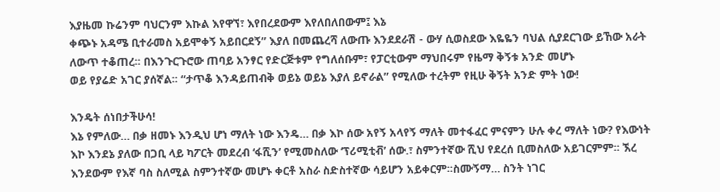እያዜመ ኩሬንም ባህርንም እኩል እየዋኘ፣ እየበረደውም እየለበለበውም፤ እኔ
ቀጭኑ አዳሜ ቢተራመስ አይሞቀኝ አይበርደኝ” እያለ በመጨረሻ ለውጡ እንደደራሽ - ውሃ ሲወስደው እዬዬን ባህል ሲያደርገው ይኸው አራት ለውጥ ተቆጠረ፡፡ በእንጉርጉሮው ጠባይ አንፃር የድርጅቱም የግለሰቡም፣ የፓርቲውም ማህበሩም የዜማ ቅኝቱ አንድ መሆኑ
ወይ የያሬድ አገር ያሰኛል፡፡ “ታጥቆ እንዳይጠብቅ ወይኔ ወይኔ እያለ ይኖራል” የሚለው ተረትም የዚሁ ቅኝት አንድ ምት ነው!

እንዴት ሰነበታችሁሳ!
እኔ የምለው… በቃ ዘመኑ እንዲህ ሆነ ማለት ነው እንዴ… በቃ እኮ ሰው አየኝ አላየኝ ማለት መተፋፈር ምናምን ሁሉ ቀረ ማለት ነው? የእውነት እኮ እንደኔ ያለው በጋቢ ላይ ካፖርት መደረብ ‘ፋሺን’ የሚመስለው ‘ፕሪሚቲቭ’ ሰው.፣ ስምንተኛው ሺህ የደረሰ ቢመስለው አይገርምም፡፡ ኧረ እንደውም የእኛ ባስ ስለሚል ስምንተኛው መሆኑ ቀርቶ አስራ ስድስተኛው ሳይሆን አይቀርም፡፡ስሙኝማ… ስንት ነገር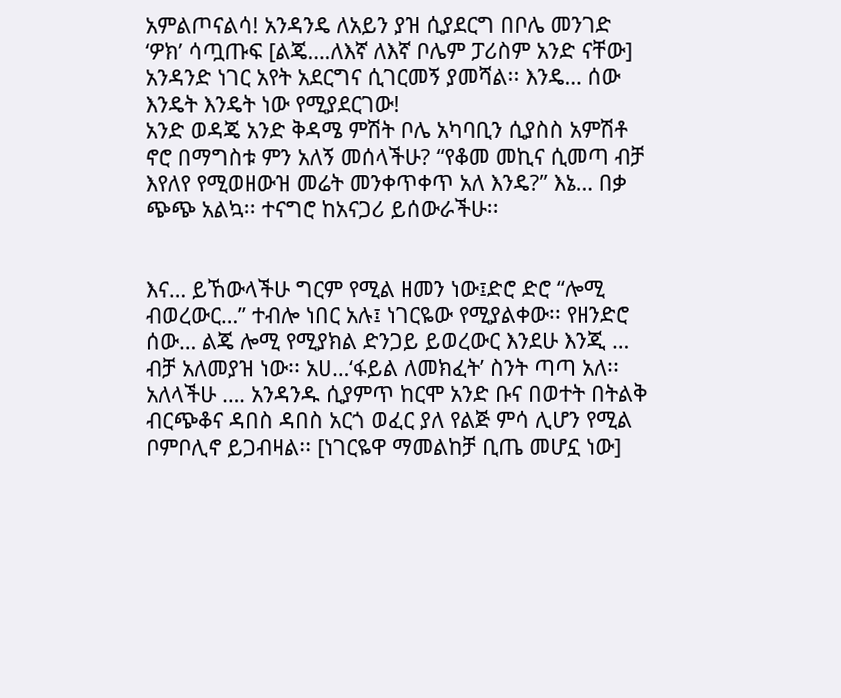አምልጦናልሳ! አንዳንዴ ለአይን ያዝ ሲያደርግ በቦሌ መንገድ ‘ዎክ’ ሳጧጡፍ [ልጄ….ለእኛ ለእኛ ቦሌም ፓሪስም አንድ ናቸው] አንዳንድ ነገር አየት አደርግና ሲገርመኝ ያመሻል፡፡ እንዴ… ሰው እንዴት እንዴት ነው የሚያደርገው!
አንድ ወዳጄ አንድ ቅዳሜ ምሽት ቦሌ አካባቢን ሲያስስ አምሽቶ ኖሮ በማግስቱ ምን አለኝ መሰላችሁ? “የቆመ መኪና ሲመጣ ብቻ እየለየ የሚወዘውዝ መሬት መንቀጥቀጥ አለ እንዴ?” እኔ… በቃ ጭጭ አልኳ፡፡ ተናግሮ ከአናጋሪ ይሰውራችሁ፡፡


እና… ይኸውላችሁ ግርም የሚል ዘመን ነው፤ድሮ ድሮ “ሎሚ ብወረውር…” ተብሎ ነበር አሉ፤ ነገርዬው የሚያልቀው፡፡ የዘንድሮ ሰው… ልጄ ሎሚ የሚያክል ድንጋይ ይወረውር እንደሁ እንጂ … ብቻ አለመያዝ ነው፡፡ አሀ…‘ፋይል ለመክፈት’ ስንት ጣጣ አለ፡፡
አለላችሁ …. አንዳንዱ ሲያምጥ ከርሞ አንድ ቡና በወተት በትልቅ ብርጭቆና ዳበስ ዳበስ አርጎ ወፈር ያለ የልጅ ምሳ ሊሆን የሚል ቦምቦሊኖ ይጋብዛል፡፡ [ነገርዬዋ ማመልከቻ ቢጤ መሆኗ ነው]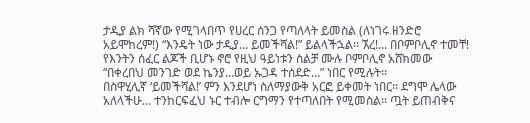ታዲያ ልክ ሻኛው የሚገላበጥ የሀረር ሰንጋ የጣለላት ይመስል (ለነገሩ ዘንድሮ አይሞከረም!) “እንዴት ነው ታዲያ… ይመችሻል!” ይልላችኋል፡፡ ኧረ!... በቦምቦሊኖ ተመቸ! የእንትን ሰፈር ልጆች ቢሆኑ ኖሮ የዚህ ዓይነቱን ስልቻ ሙሉ ቦምቦሊኖ አሸክመው “በቀረበህ መንገድ ወደ ኬንያ…ወይ ኡጋዳ ተሰደድ…” ነበር የሚሉት፡፡
በስዋሂሊኛ ‘ይመችሻል!’ ምን እንደሆነ ስለማያውቅ አርፎ ይቀመት ነበር፡፡ ደግሞ ሌላው አለላችሁ… ተንከርፍፈህ ኑር ተብሎ ርግማን የተጣለበት የሚመስል፡፡ ጧት ይጠብቅና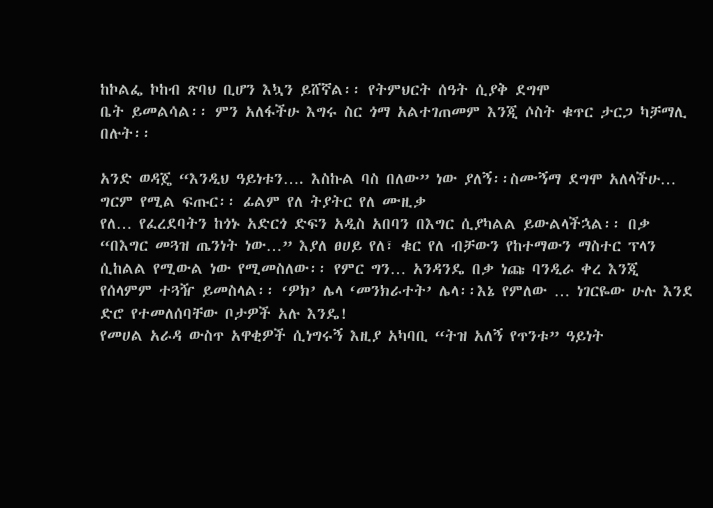ከኮልፌ ኮከብ ጽባህ ቢሆን እኳን ይሸኛል፡፡ የትምህርት ሰዓት ሲያቅ ደግሞ
ቤት ይመልሳል፡፡ ምን አለፋችሁ እግሩ ስር ጎማ አልተገጠመም እንጂ ሶስት ቁጥር ታርጋ ካቻማሊ በሉት፡፡

አንድ ወዳጄ “እንዲህ ዓይነቱን…. እስኩል ባስ በለው” ነው ያለኝ፡፡ስሙኝማ ደግሞ አለላችሁ… ግርም የሚል ፍጡር፡፡ ፊልም የለ ትያትር የለ ሙዚቃ
የለ… የፈረደባትን ከጎኑ አድርጎ ድፍን አዲስ አበባን በእግር ሲያካልል ይውልላችኋል፡፡ በቃ “በእግር መጓዝ ጤንነት ነው…” እያለ ፀሀይ የለ፣ ቁር የለ ብቻውን የከተማውን ማስተር ፕላን ሲከልል የሚውል ነው የሚመስለው፡፡ የምር ግን… አንዳንዴ በቃ ነጩ ባንዲራ ቀረ እንጂ የሰላምም ተጓዥ ይመስላል፡፡ ‘ዎክ’ ሌላ ‘መንክራተት’ ሌላ፡፡እኔ የምለው … ነገርዬው ሁሉ እንደ ድሮ የተመለሰባቸው ቦታዎች አሉ እንዴ!
የመሀል አራዳ ውስጥ አዋቂዎች ሲነግሩኝ እዚያ አካባቢ “ትዝ አለኝ የጥንቱ” ዓይነት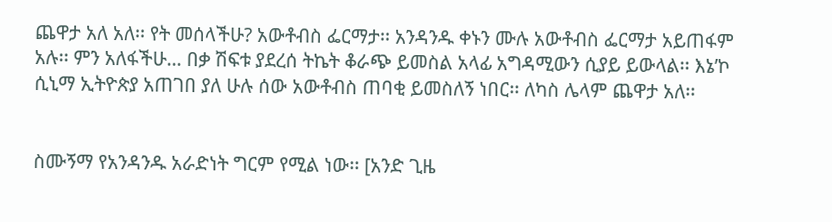ጨዋታ አለ አለ፡፡ የት መሰላችሁ? አውቶብስ ፌርማታ፡፡ አንዳንዱ ቀኑን ሙሉ አውቶብስ ፌርማታ አይጠፋም አሉ፡፡ ምን አለፋችሁ… በቃ ሽፍቱ ያደረሰ ትኬት ቆራጭ ይመስል አላፊ አግዳሚውን ሲያይ ይውላል፡፡ እኔ’ኮ ሲኒማ ኢትዮጵያ አጠገበ ያለ ሁሉ ሰው አውቶብስ ጠባቂ ይመስለኝ ነበር፡፡ ለካስ ሌላም ጨዋታ አለ፡፡


ስሙኝማ የአንዳንዱ አራድነት ግርም የሚል ነው፡፡ [አንድ ጊዜ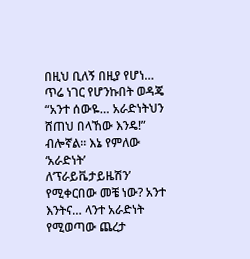በዚህ ቢለኝ በዚያ የሆነ… ጥሬ ነገር የሆንኩበት ወዳጄ “አንተ ሰውዬ… አራድነትህን ሸጠህ በላኸው እንዴ!” ብሎኛል፡፡ እኔ የምለው ‘አራድነት’ ለ‘ፕራይቬታይዜሽን’ የሚቀርበው መቼ ነው? አንተ እንትና… ላንተ አራድነት የሚወጣው ጨረታ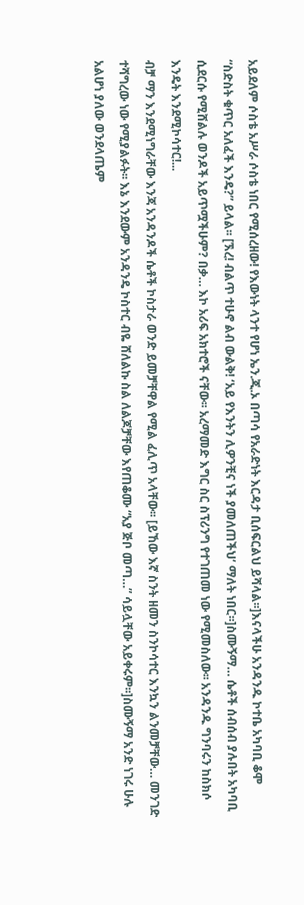አይደለም ሶስቴ አሥራ ሶስቴ ነበር የሚሰረዘው! የእውነት ላንተ የሆነ ኤን.ጂ.ኦ በጣሳ የአራድነት እርዳታ ቢሰፍርልህ ይሻላል፡፡]እናላችሁ አንዳንዱ ኮተቤ አካባቢ ቆሞ “ስድስት ቁጥር አለፈች እንዴ?” ይላል፡፡ [ኧረ! ብልጥ ተሁኖ ልብ ውልቅ! ‘አይ የእንትን ሊዎንቺና ነች ያመለጠችህ’ ማለት ነበር፡፡]ስሙኝማ… ሴቶች ሰብሰብ ያሉበት አካባቢ ሲደርሱ የሚሸልሉ ወንዶች አይጥሟችሁም? በቃ… እኮ አሪፍ አክተሮች ናቸው፡፡ አረማመድ እግር ስር ስፕሪንግ የተገጠመ ነው የሚመስለው፡፡ አንዳንዱ ግንባሩን ከስክሶ እንዴት እንደሚኮሳተር!...
ብቻ ማን እንደሚነግራቸው እንጃ አንዳንዶች ሴቶች ኮስታራ ወንድ ይመቻቸዋል የሚል ፈሊጥ አላቸው፡፡ [ይኸው እኛ ስንት ዘመን ስንኮሳተር እንኳን ልንመቻቸው… መንገድ ተሻግረው ነው የሚያልፉት፡፡ እኔ እንደውም አንዳንዴ ኮስተር ብዬ ሸለልኩ ስል ለልጆቻቸው እየጠቆሙ “አያ ጅቦ መጣ…” ሳይሏቸው አይቀሩም፡፡]ስሙኝማ አንድ ነገሩ ሁሉ አልሆነ ያለው ወንደላጤም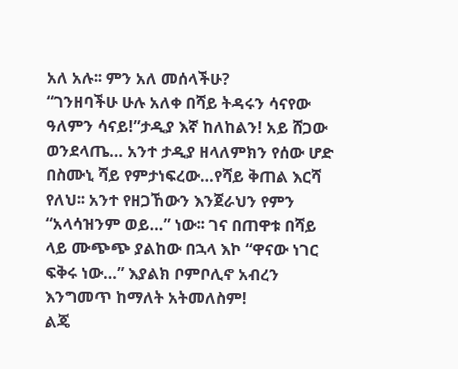አለ አሉ፡፡ ምን አለ መሰላችሁ?
“ገንዘባችሁ ሁሉ አለቀ በሻይ ትዳሩን ሳናየው ዓለምን ሳናይ!”ታዲያ እኛ ከለከልን! አይ ሸጋው ወንደላጤ… አንተ ታዲያ ዘላለምክን የሰው ሆድ በስሙኒ ሻይ የምታነፍረው…የሻይ ቅጠል እርሻ የለህ፡፡ አንተ የዘጋኸውን እንጀራህን የምን “አላሳዝንም ወይ…” ነው፡፡ ገና በጠዋቱ በሻይ ላይ ሙጭጭ ያልከው በኋላ እኮ “ዋናው ነገር ፍቅሩ ነው…” እያልክ ቦምቦሊኖ አብረን እንግመጥ ከማለት አትመለስም!
ልጄ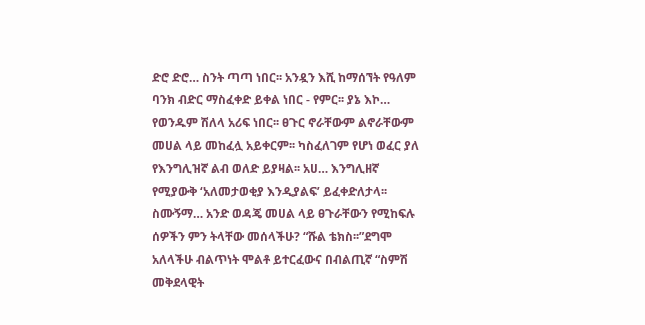ድሮ ድሮ… ስንት ጣጣ ነበር፡፡ አንዷን እሺ ከማሰኘት የዓለም ባንክ ብድር ማስፈቀድ ይቀል ነበር - የምር፡፡ ያኔ እኮ… የወንዱም ሽለላ አሪፍ ነበር፡፡ ፀጉር ኖራቸውም ልኖራቸውም መሀል ላይ መከፈሏ አይቀርም፡፡ ካስፈለገም የሆነ ወፈር ያለ የእንግሊዝኛ ልብ ወለድ ይያዛል፡፡ አሀ… እንግሊዘኛ የሚያውቅ ‘አለመታወቂያ እንዲያልፍ’ ይፈቀድለታላ፡፡ ስሙኝማ… አንድ ወዳጄ መሀል ላይ ፀጉራቸውን የሚከፍሉ ሰዎችን ምን ትላቸው መሰላችሁ? “ሹል ቴክስ፡፡”ደግሞ አለላችሁ ብልጥነት ሞልቶ ይተርፈውና በብልጢኛ “ስምሽ መቅደላዊት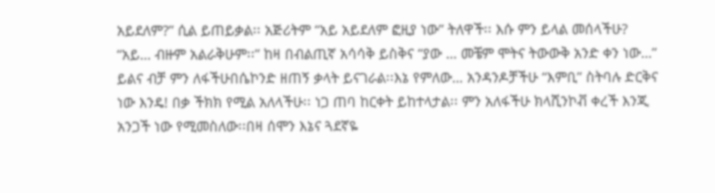አይደለም?” ሲል ይጠይቃል፡፡ አጅሪትም “አይ አይደለም ፎዚያ ነው” ትለዋች፡፡ እሱ ምን ይላል መሰላችሁ? “አይ… ብዙም አልራቅሁም፡፡” ከዛ በብልጢኛ አሳሳቅ ይስቅና “ያው … መቼም ሞትና ትውውቅ አንድ ቀን ነው…” ይልና ብቻ ምን ለፋችሁበሴኮንድ ዘጠኝ ቃላት ይናገራል፡፡እኔ የምለው… አንዳንዶቻችሁ “እምቢ” ስትባሉ ድርቅና ነው እንዴ! በቃ ችክክ የሚል አለላችሁ፡፡ ነጋ ጠባ ከርቀት ይከተላታል፡፡ ምን አለፋችሁ ክላሺንኮቭ ቀረች እንጂ አንጋች ነው የሚመስለው፡፡በዛ ሰሞን እኔና ጓደኛዬ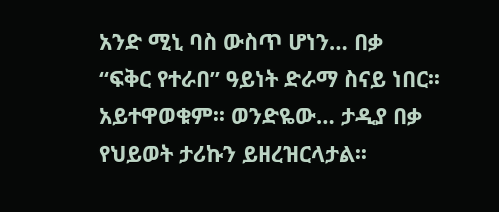አንድ ሚኒ ባስ ውስጥ ሆነን… በቃ
“ፍቅር የተራበ” ዓይነት ድራማ ስናይ ነበር፡፡ አይተዋወቁም፡፡ ወንድዬው… ታዲያ በቃ የህይወት ታሪኩን ይዘረዝርላታል፡፡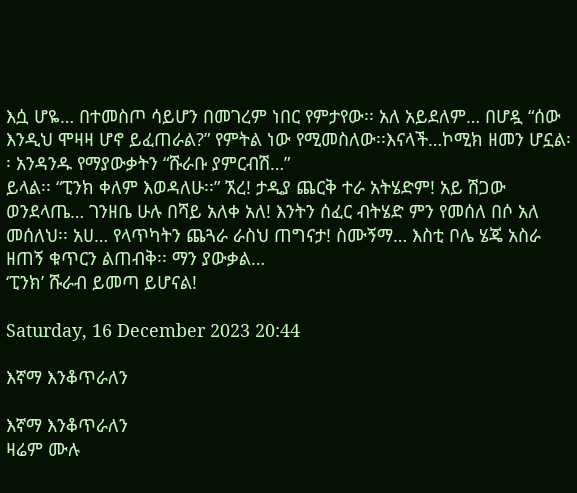እሷ ሆዬ… በተመስጦ ሳይሆን በመገረም ነበር የምታየው፡፡ አለ አይደለም… በሆዷ “ሰው እንዲህ ሞዛዛ ሆኖ ይፈጠራል?” የምትል ነው የሚመስለው፡፡እናላች…ኮሚክ ዘመን ሆኗል፡፡ አንዳንዱ የማያውቃትን “ሹራቡ ያምርብሽ…”
ይላል፡፡ “ፒንክ ቀለም እወዳለሁ፡፡” ኧረ! ታዲያ ጨርቅ ተራ አትሄድም! አይ ሽጋው ወንደላጤ… ገንዘቤ ሁሉ በሻይ አለቀ አለ! እንትን ሰፈር ብትሄድ ምን የመሰለ በሶ አለ መሰለህ፡፡ አሀ… የላጥካትን ጨጓራ ራስህ ጠግናታ! ስሙኝማ… እስቲ ቦሌ ሄጄ አስራ ዘጠኝ ቁጥርን ልጠብቅ፡፡ ማን ያውቃል…
‘ፒንክ’ ሹራብ ይመጣ ይሆናል!

Saturday, 16 December 2023 20:44

እኛማ እንቆጥራለን

እኛማ እንቆጥራለን
ዛሬም ሙሉ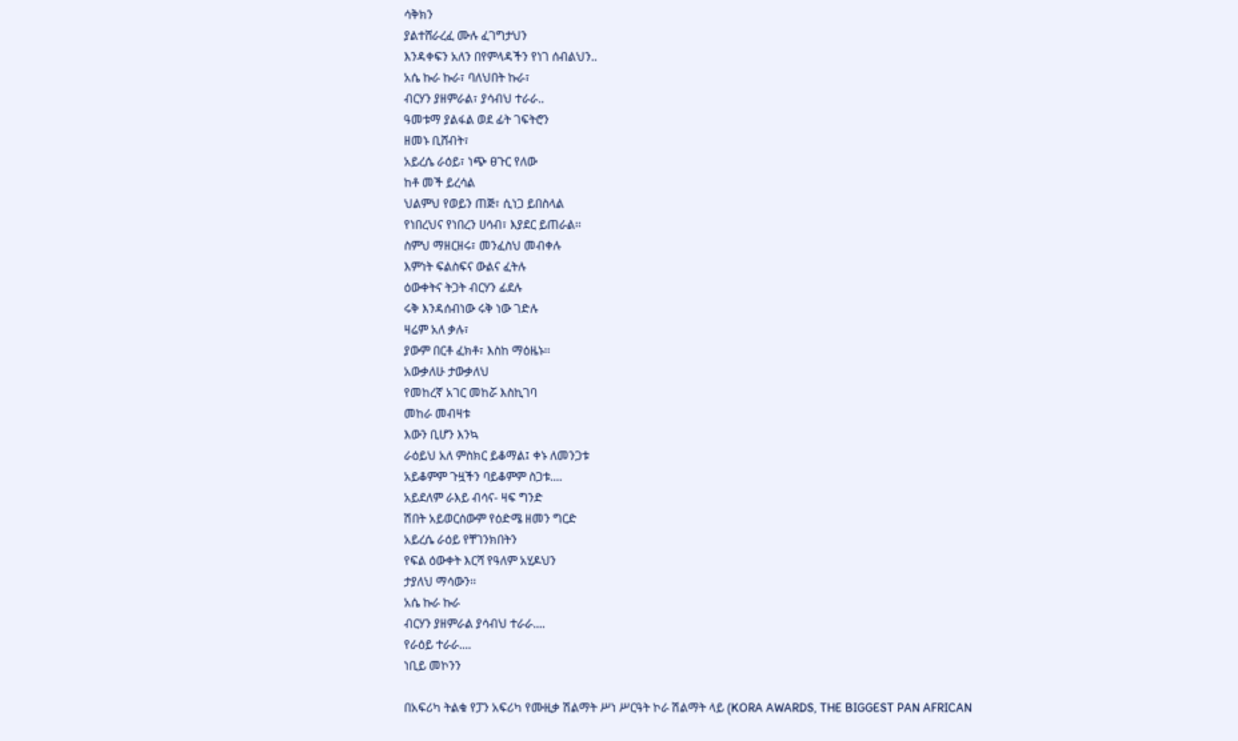ሳቅክን
ያልተሸራረፈ ሙሉ ፈገግታህን
እንዳቀፍን አለን በየምላዳችን የነገ ሰብልህን..
አሴ ኩራ ኩራ፣ ባለህበት ኩራ፣
ብርሃን ያዘምራል፣ ያሳብህ ተራራ..
ዓመቱማ ያልፋል ወደ ፊት ገፍትሮን
ዘመኑ ቢሸብት፣
አይረሴ ራዕይ፣ ነጭ ፀጉር የለው
ከቶ መች ይረሳል
ህልምህ የወይን ጠጅ፣ ሲነጋ ይበስላል
የነበረህና የነበረን ሀሳብ፣ እያደር ይጠራል፡፡
ስምህ ማዘርዘሩ፣ መንፈስህ መብቀሉ
እምነት ፍልስፍና ውልና ፈትሉ
ዕውቀትና ትጋት ብርሃን ፊደሉ
ሩቅ እንዳሰብነው ሩቅ ነው ገድሉ
ዛሬም አለ ቃሉ፣
ያውም በርቶ ፈክቶ፣ እስከ ማዕዜኑ፡፡
አውቃለሁ ታውቃለህ
የመከረኛ አገር መከሯ እስኪገባ
መከራ መብዛቱ
እውን ቢሆን እንኳ
ራዕይህ አለ ምስክር ይቆማል፤ ቀኑ ለመንጋቱ
አይቆምም ጉዟችን ባይቆምም ስጋቱ....
አይደለም ራእይ ብሳና- ዛፍ ግንድ
ሽበት አይወርሰውም የዕድሜ ዘመን ግርድ
አይረሴ ራዕይ የቸገንክበትን
የፍል ዕውቀት እርሻ የዓለም አሂዶህን
ታያለህ ማሳውን፡፡
አሴ ኩራ ኩራ
ብርሃን ያዘምራል ያሳብህ ተራራ....
የራዕይ ተራራ....
ነቢይ መኮንን

በአፍሪካ ትልቁ የፓን አፍሪካ የሙዚቃ ሽልማት ሥነ ሥርዓት ኮራ ሽልማት ላይ (KORA AWARDS, THE BIGGEST PAN AFRICAN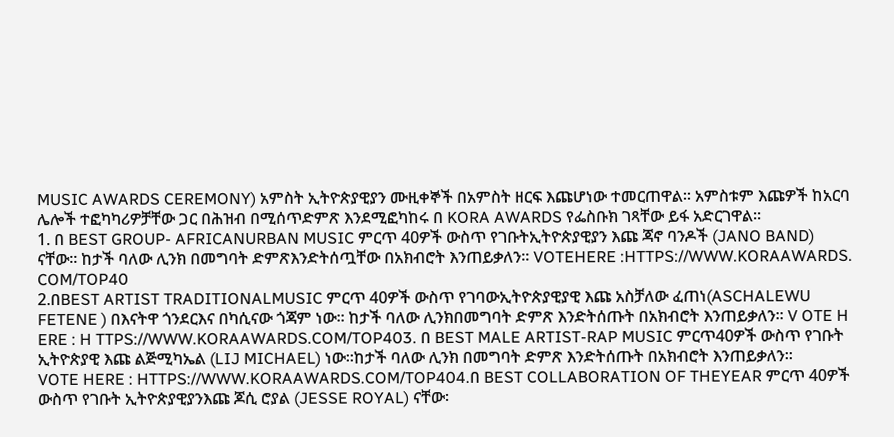MUSIC AWARDS CEREMONY) አምስት ኢትዮጵያዊያን ሙዚቀኞች በአምስት ዘርፍ እጩሆነው ተመርጠዋል፡፡ አምስቱም እጩዎች ከአርባ
ሌሎች ተፎካካሪዎቻቸው ጋር በሕዝብ በሚሰጥድምጽ እንደሚፎካከሩ በ KORA AWARDS የፌስቡክ ገጻቸው ይፋ አድርገዋል፡፡
1. በ BEST GROUP- AFRICANURBAN MUSIC ምርጥ 40ዎች ውስጥ የገቡትኢትዮጵያዊያን እጩ ጃኖ ባንዶች (JANO BAND)
ናቸው፡፡ ከታች ባለው ሊንክ በመግባት ድምጽእንድትሰጧቸው በአክብሮት እንጠይቃለን፡፡ VOTEHERE :HTTPS://WWW.KORAAWARDS.
COM/TOP40
2.በBEST ARTIST TRADITIONALMUSIC ምርጥ 40ዎች ውስጥ የገባውኢትዮጵያዊያዊ እጩ አስቻለው ፈጠነ(ASCHALEWU FETENE ) በእናትዋ ጎንደርእና በካሲናው ጎጃም ነው፡፡ ከታች ባለው ሊንክበመግባት ድምጽ እንድትሰጡት በአክብሮት እንጠይቃለን፡፡ V OTE H ERE : H TTPS://WWW.KORAAWARDS.COM/TOP403. በ BEST MALE ARTIST-RAP MUSIC ምርጥ40ዎች ውስጥ የገቡት ኢትዮጵያዊ እጩ ልጅሚካኤል (LIJ MICHAEL) ነው፡፡ከታች ባለው ሊንክ በመግባት ድምጽ እንድትሰጡት በአክብሮት እንጠይቃለን፡፡
VOTE HERE : HTTPS://WWW.KORAAWARDS.COM/TOP404.በ BEST COLLABORATION OF THEYEAR ምርጥ 40ዎች ውስጥ የገቡት ኢትዮጵያዊያንእጩ ጆሲ ሮያል (JESSE ROYAL) ናቸው፡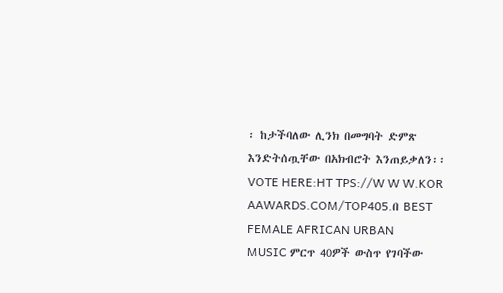፡ ከታችባለው ሊንክ በመግባት ድምጽ እንድትሰጧቸው በአክብሮት እንጠይቃለን፡፡ VOTE HERE:HT TPS://W W W.KOR AAWARDS.COM/TOP405.በ BEST FEMALE AFRICAN URBAN
MUSIC ምርጥ 40ዎች ውስጥ የገባችው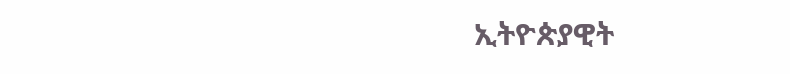ኢትዮጵያዊት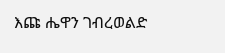እጩ ሔዋን ገብረወልድ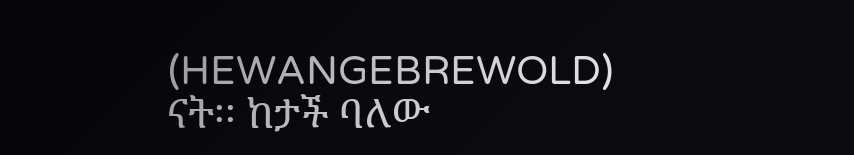(HEWANGEBREWOLD) ናት፡፡ ከታች ባለው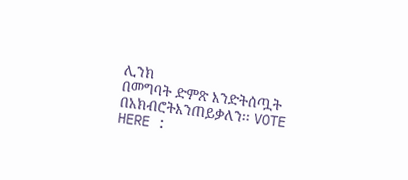ሊንክ
በመግባት ድምጽ እንድትሰጧት በአክብሮትእንጠይቃለን፡፡ VOTE HERE :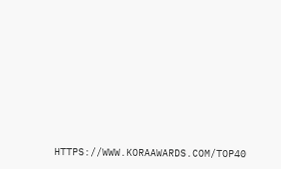HTTPS://WWW.KORAAWARDS.COM/TOP40